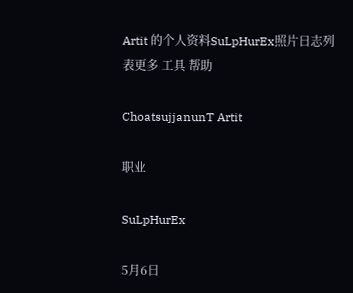Artit 的个人资料SuLpHurEx照片日志列表更多 工具 帮助

ChoatsujjanunT Artit

职业

SuLpHurEx

5月6日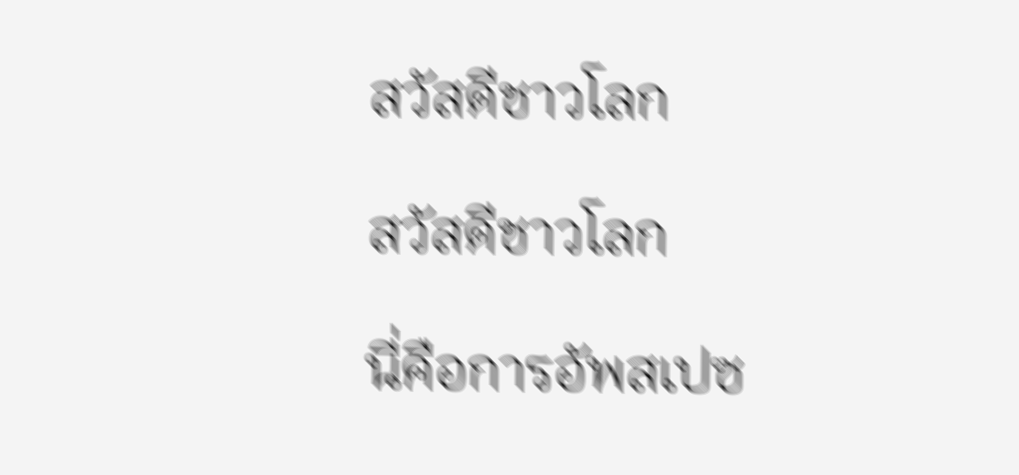สวัสดีชาวโลก

สวัสดีชาวโลก

นี่คือการอัพสเปซ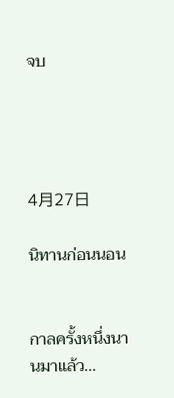จบ




4月27日

นิทานก่อนนอน


กาลครั้งหนึ่งนานมาแล้ว...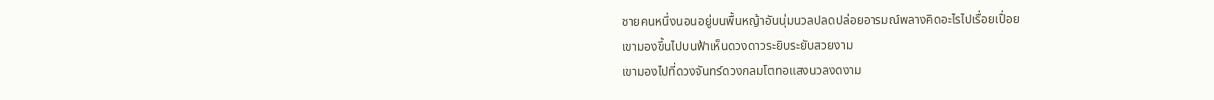ชายคนหนึ่งนอนอยู่บนพื้นหญ้าอันนุ่มนวลปลดปล่อยอารมณ์พลางคิดอะไรไปเรื่อยเปื่อย
เขามองขึ้นไปบนฟ้าเห็นดวงดาวระยิบระยับสวยงาม
เขามองไปที่ดวงจันทร์ดวงกลมโตทอแสงนวลงดงาม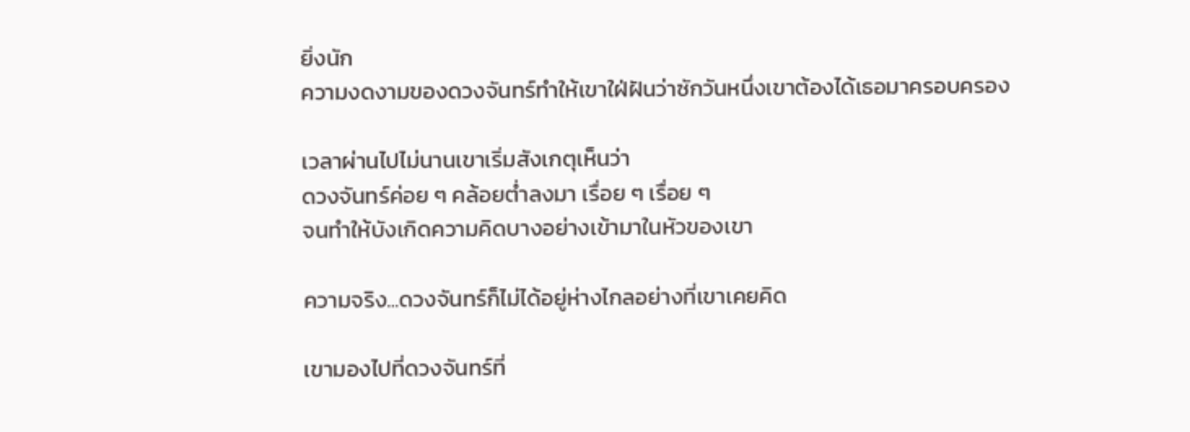ยิ่งนัก
ความงดงามของดวงจันทร์ทำให้เขาใฝ่ฝันว่าซักวันหนึ่งเขาต้องได้เธอมาครอบครอง

เวลาผ่านไปไม่นานเขาเริ่มสังเกตุเห็นว่า
ดวงจันทร์ค่อย ๆ คล้อยต่ำลงมา เรื่อย ๆ เรื่อย ๆ
จนทำให้บังเกิดความคิดบางอย่างเข้ามาในหัวของเขา

ความจริง...ดวงจันทร์ก็ไม่ได้อยู่ห่างไกลอย่างที่เขาเคยคิด

เขามองไปที่ดวงจันทร์ที่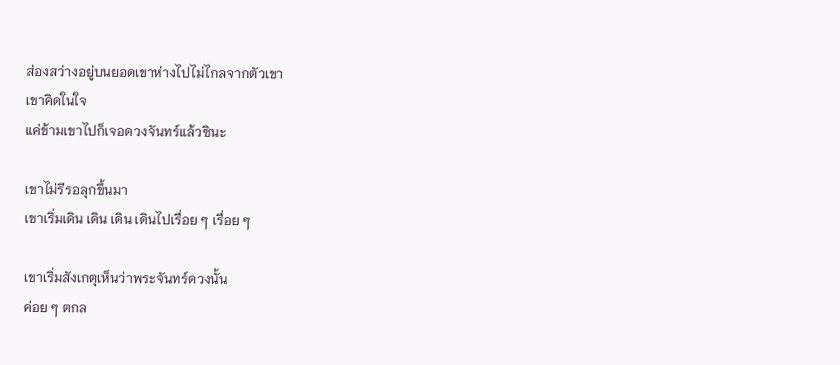ส่องสว่างอยู่บนยอดเขาห่างไปไม่ไกลจากตัวเขา
เขาคิดในใจ
แค่ข้ามเขาไปก็เจอดวงจันทร์แล้วซินะ

เขาไม่รีรอลุกขึ้นมา
เขาเริ่มเดิน เดิน เดิน เดินไปเรื่อย ๆ เรื่อย ๆ

เขาเริ่มสังเกตุเห็นว่าพระจันทร์ดวงนั้น
ค่อย ๆ ตกล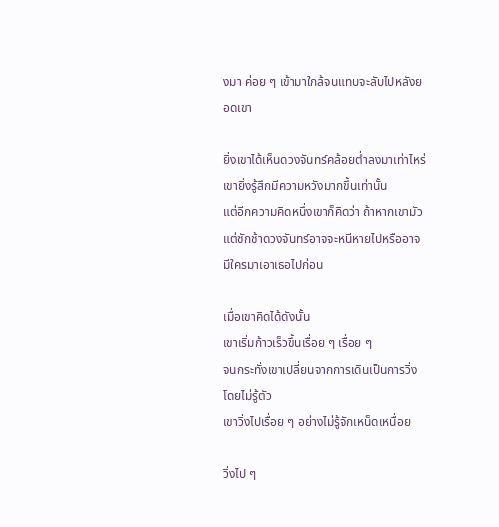งมา ค่อย ๆ เข้ามาใกล้จนแทบจะลับไปหลังยอดเขา

ยิ่งเขาได้เห็นดวงจันทร์คล้อยต่ำลงมาเท่าไหร่เขายิ่งรู้สึกมีความหวังมากขึ้นเท่านั้น
แต่อีกความคิดหนึ่งเขาก็คิดว่า ถ้าหากเขามัวแต่ชักช้าดวงจันทร์อาจจะหนีหายไปหรืออาจมีใครมาเอาเธอไปก่อน

เมื่อเขาคิดได้ดังนั้น
เขาเริ่มก้าวเร็วขึ้นเรื่อย ๆ เรื่อย ๆ
จนกระทั่งเขาเปลี่ยนจากการเดินเป็นการวิ่งโดยไม่รู้ตัว
เขาวิ่งไปเรื่อย ๆ อย่างไม่รู้จักเหน็ดเหนื่อย

วิ่งไป ๆ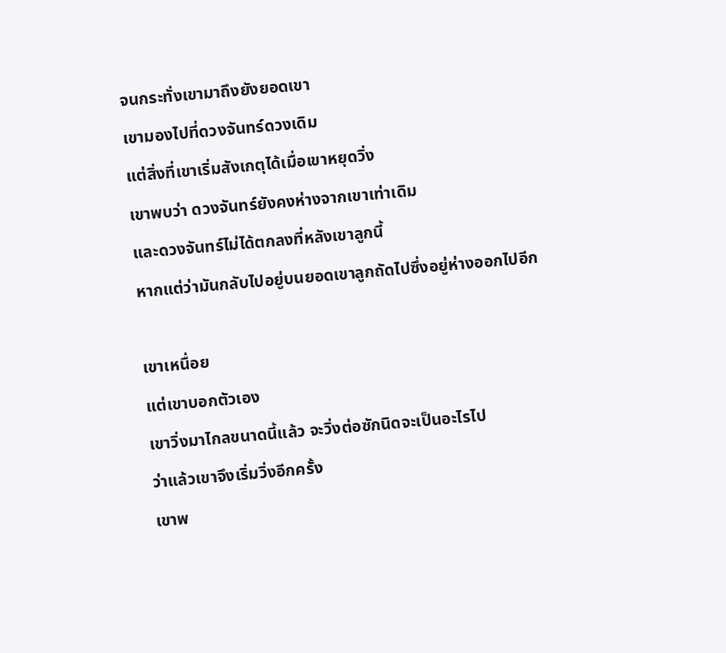จนกระทั่งเขามาถึงยังยอดเขา
เขามองไปที่ดวงจันทร์ดวงเดิม
แต่สิ่งที่เขาเริ่มสังเกตุได้เมื่อเขาหยุดวิ่ง
เขาพบว่า ดวงจันทร์ยังคงห่างจากเขาเท่าเดิม
และดวงจันทร์ไม่ได้ตกลงที่หลังเขาลูกนี้
หากแต่ว่ามันกลับไปอยู่บนยอดเขาลูกถัดไปซึ่งอยู่ห่างออกไปอีก

เขาเหนื่อย
แต่เขาบอกตัวเอง
เขาวิ่งมาไกลขนาดนี้แล้ว จะวิ่งต่อซักนิดจะเป็นอะไรไป
ว่าแล้วเขาจึงเริ่มวิ่งอีกครั้ง
เขาพ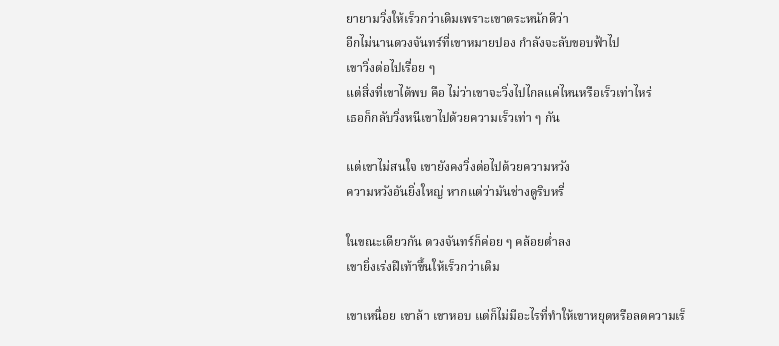ยายามวิ่งให้เร็วกว่าเดิมเพราะเขาตระหนักดีว่า
อีกไม่นานดวงจันทร์ที่เขาหมายปอง กำลังจะลับขอบฟ้าไป
เขาวิ่งต่อไปเรื่อย ๆ
แต่สิ่งที่เขาได้พบ คือ ไม่ว่าเขาจะวิ่งไปไกลแค่ไหนหรือเร็วเท่าไหร่
เธอก็กลับวิ่งหนีเขาไปด้วยความเร็วเท่า ๆ กัน

แต่เขาไม่สนใจ เขายังคงวิ่งต่อไปด้วยความหวัง
ความหวังอันยิ่งใหญ่ หากแต่ว่ามันช่างดูริบหรี่

ในขณะเดียวกัน ดวงจันทร์ก็ค่อย ๆ คล้อยต่ำลง
เขายิ่งเร่งฝีเท้าขึ้นให้เร็วกว่าเดิม

เขาเหนื่อย เขาล้า เขาหอบ แต่ก็ไม่มีอะไรที่ทำให้เขาหยุดหรือลดความเร็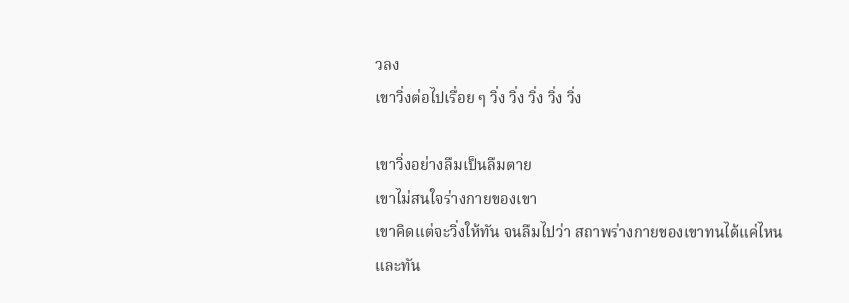วลง
เขาวิ่งต่อไปเรื่อย ๆ วิ่ง วิ่ง วิ่ง วิ่ง วิ่ง

เขาวิ่งอย่างลืมเป็นลืมตาย
เขาไม่สนใจร่างกายของเขา
เขาคิดแต่จะวิ่งให้ทัน จนลืมไปว่า สถาพร่างกายของเขาทนได้แค่ไหน
และทัน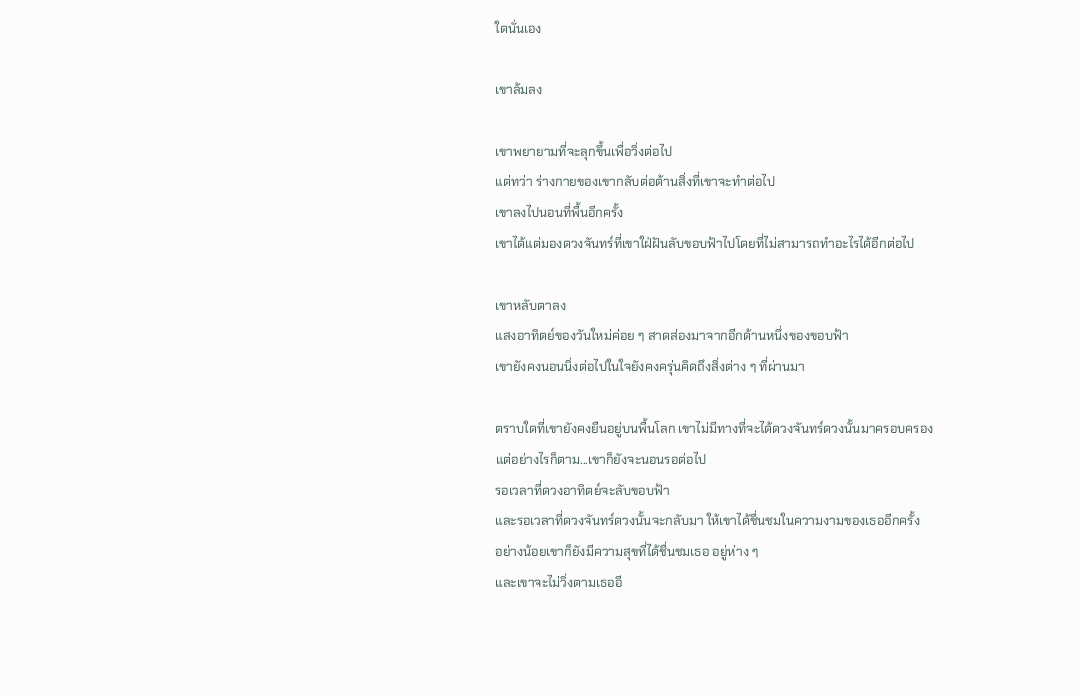ใดนั่นเอง

เขาล้มลง

เขาพยายามที่จะลุกขึ้นเพื่อวิ่งต่อไป
แต่ทว่า ร่างกายของเขากลับต่อต้านสิ่งที่เขาจะทำต่อไป
เขาลงไปนอนที่พื้นอีกครั้ง
เขาได้แต่มองดวงจันทร์ที่เขาใฝ่ฝันลับขอบฟ้าไปโดยที่ไม่สามารถทำอะไรได้อีกต่อไป

เขาหลับตาลง
แสงอาทิตย์ของวันใหม่ค่อย ๆ สาดส่องมาจากอีกด้านหนึ่งของขอบฟ้า
เขายังคงนอนนิ่งต่อไปในใจยังคงครุ่นคิดถึงสิ่งต่าง ๆ ที่ผ่านมา

ตราบใดที่เขายังคงยืนอยู่บนพื้นโลก เขาไม่มีทางที่จะได้ดวงจันทร์ดวงนั้นมาครอบครอง
แต่อย่างไรก็ตาม...เขาก็ยังจะนอนรอต่อไป
รอเวลาที่ดวงอาทิตย์จะลับขอบฟ้า
และรอเวลาที่ดวงจันทร์ดวงนั้นจะกลับมา ให้เขาได้ชื่นชมในความงามของเธออีกครั้ง
อย่างน้อยเขาก็ยังมีความสุขที่ได้ชื่นชมเธอ อยู่ห่าง ๆ
และเขาจะไม่วิ่งตามเธออี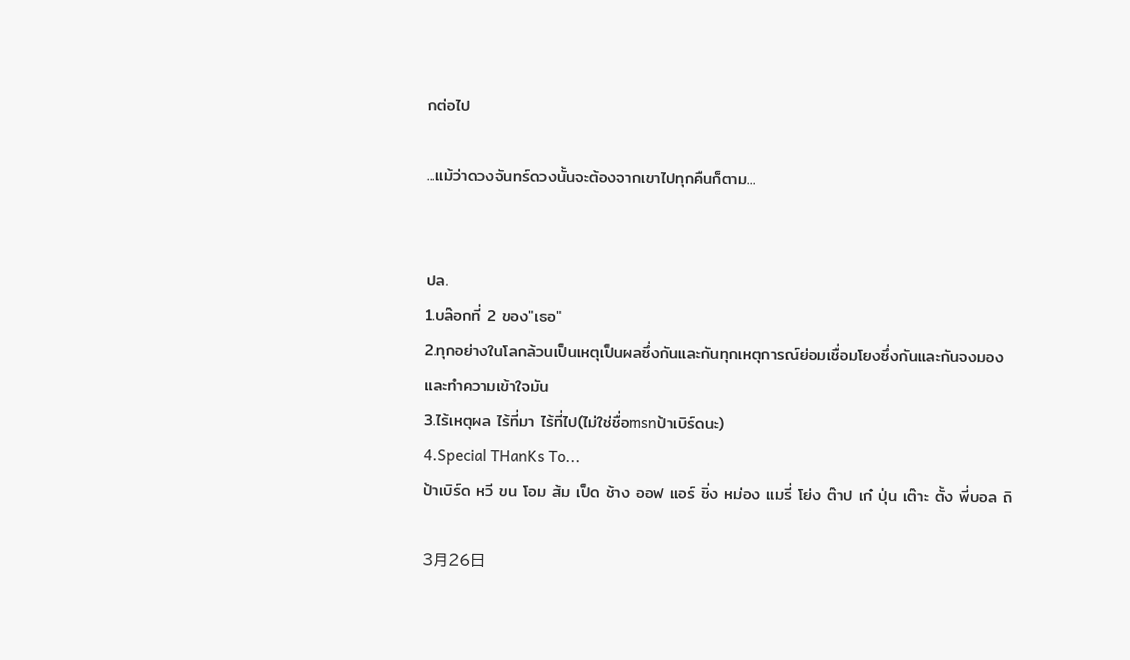กต่อไป

...แม้ว่าดวงจันทร์ดวงนั้นจะต้องจากเขาไปทุกคืนก็ตาม...


ปล.
1.บล๊อกที่ 2 ของ"เธอ"
2.ทุกอย่างในโลกล้วนเป็นเหตุเป็นผลซึ่งกันและกันทุกเหตุการณ์ย่อมเชื่อมโยงซึ่งกันและกันจงมองและทำความเข้าใจมัน
3.ไร้เหตุผล ไร้ที่มา ไร้ที่ไป(ไม่ใช่ชื่อmsnป้าเบิร์ดนะ)
4.Special THanKs To...
ป้าเบิร์ด หวี ขน โอม ส้ม เป็ด ช้าง ออฟ แอร์ ชิ่ง หม่อง แมรี่ โย่ง ต๊าป เก๋ ปุ่น เต๊าะ ตั้ง พี่บอล ถิ

3月26日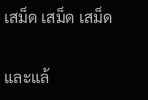เสม็ด เสม็ด เสม็ด


และแล้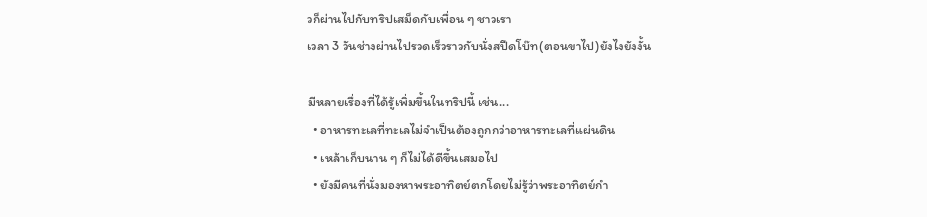วก็ผ่านไปกับทริปเสม็ดกับเพื่อน ๆ ชาวเรา
เวลา 3 วันช่างผ่านไปรวดเร็วราวกับนั่งสปีดโบ๊ท(ตอนขาไป)ยังไงยังงั้น

มีหลายเรื่องที่ได้รู้เพิ่มขึ้นในทริปนี้ เช่น...
  • อาหารทะเลที่ทะเลไม่จำเป็นต้องถูกกว่าอาหารทะเลที่แผ่นดิน
  • เหล้าเก็บนาน ๆ ก็ไม่ได้ดีขึ้นเสมอไป
  • ยังมีคนที่นั่งมองหาพระอาทิตย์ตกโดยไม่รู้ว่าพระอาทิตย์กำ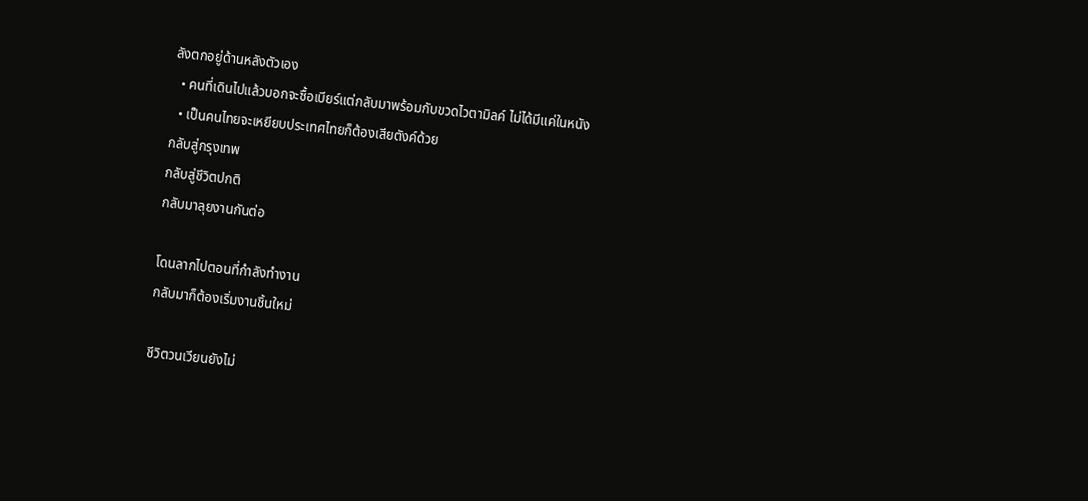ลังตกอยู่ด้านหลังตัวเอง
  • คนที่เดินไปแล้วบอกจะซื้อเบียร์แต่กลับมาพร้อมกับขวดไวตามิลค์ ไม่ได้มีแค่ในหนัง
  • เป็นคนไทยจะเหยียบประเทศไทยก็ต้องเสียตังค์ด้วย
กลับสู่กรุงเทพ
กลับสู่ชีวิตปกติ
กลับมาลุยงานกันต่อ

โดนลากไปตอนที่กำลังทำงาน
กลับมาก็ต้องเริ่มงานชิ้นใหม่

ชีวิตวนเวียนยังไม่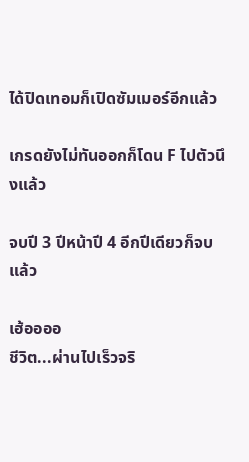ได้ปิดเทอมก็เปิดซัมเมอร์อีกแล้ว

เกรดยังไม่ทันออกก็โดน F ไปตัวนึงแล้ว

จบปี 3 ปีหน้าปี 4 อีกปีเดียวก็จบแล้ว

เฮ้ออออ
ชีวิต...ผ่านไปเร็วจริ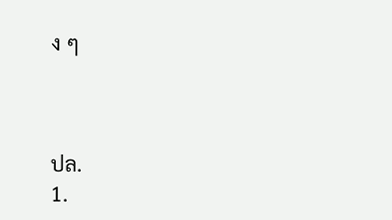ง ๆ



ปล.
1.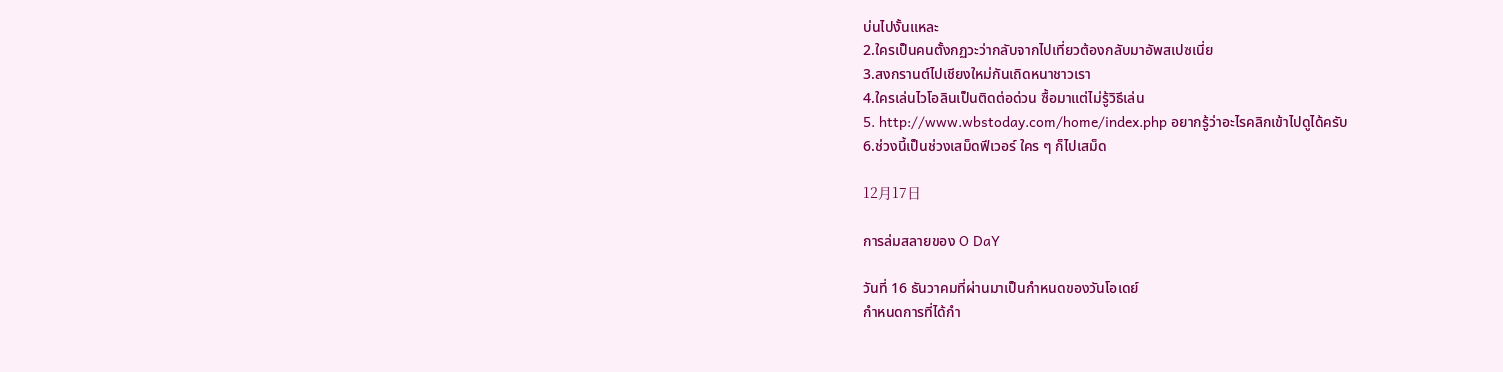บ่นไปงั้นแหละ
2.ใครเป็นคนตั้งกฏวะว่ากลับจากไปเที่ยวต้องกลับมาอัพสเปซเนี่ย
3.สงกรานต์ไปเชียงใหม่กันเถิดหนาชาวเรา
4.ใครเล่นไวโอลินเป็นติดต่อด่วน ซื้อมาแต่ไม่รู้วิธีเล่น
5. http://www.wbstoday.com/home/index.php อยากรู้ว่าอะไรคลิกเข้าไปดูได้ครับ
6.ช่วงนี้เป็นช่วงเสม็ดฟีเวอร์ ใคร ๆ ก็ไปเสม็ด

12月17日

การล่มสลายของ O DaY

วันที่ 16 ธันวาคมที่ผ่านมาเป็นกำหนดของวันโอเดย์
กำหนดการที่ได้กำ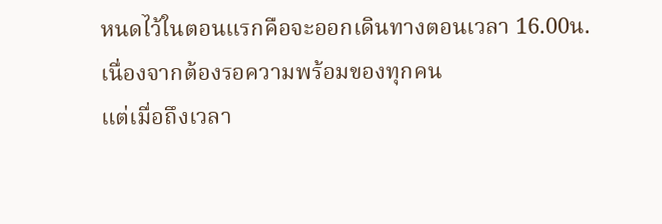หนดไว้ในตอนแรกคือจะออกเดินทางตอนเวลา 16.00น.เนื่องจากต้องรอความพร้อมของทุกคน
แต่เมื่อถึงเวลา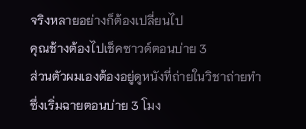จริงหลายอย่างก็ต้องเปลี่ยนไป
คุณช้างต้องไปเช็คซาวด์ตอนบ่าย 3
ส่วนตัวผมเองต้องอยู่ดูหนังที่ถ่ายในวิชาถ่ายทำซึ่งเริ่มฉายตอนบ่าย 3 โมง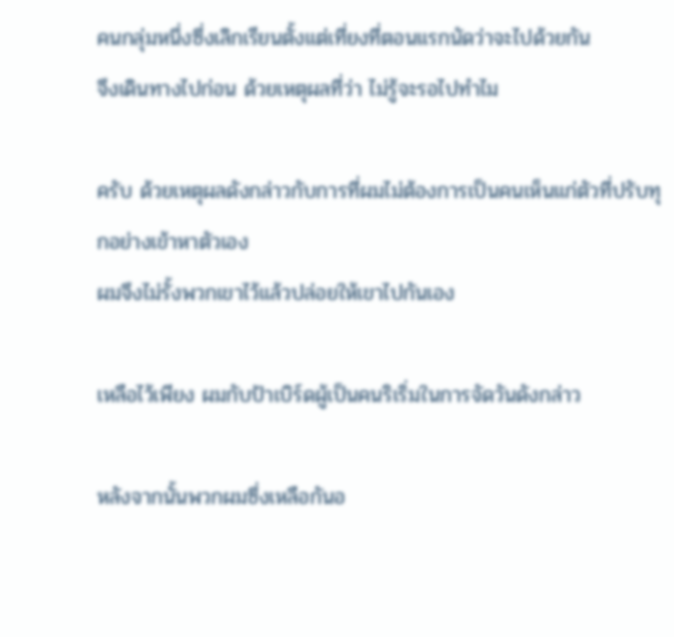คนกลุ่มหนึ่งซึ่งเลิกเรียนตั้งแต่เที่ยงที่ตอนแรกนัดว่าจะไปด้วยกัน
จึงเดินทางไปก่อน ด้วยเหตุผลที่ว่า ไม่รู้จะรอไปทำไม

ครับ ด้วยเหตุผลดังกล่าวกับการที่ผมไม่ต้องการเป็นคนเห็นแก่ตัวที่ปรับทุกอย่างเข้าหาตัวเอง
ผมจึงไม่รั้งพวกเขาไว้แล้วปล่อยให้เขาไปกันเอง

เหลือไว้เพียง ผมกับป้าเบิร์ดผู้เป็นคนริเริ่มในการจัดวันดังกล่าว

หลังจากนั้นพวกผมซึ่งเหลือกันอ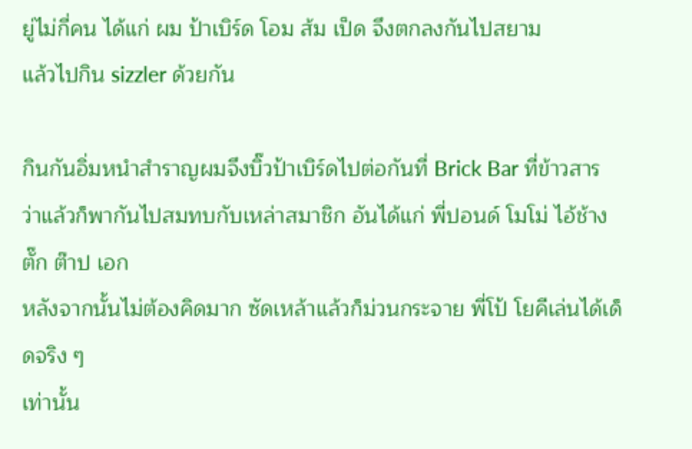ยู่ไม่กี่คน ได้แก่ ผม ป้าเบิร์ด โอม ส้ม เป็ด จึงตกลงกันไปสยาม
แล้วไปกิน sizzler ด้วยกัน

กินกันอิ่มหนำสำราญผมจึงบิ๊วป้าเบิร์ดไปต่อกันที่ Brick Bar ที่ข้าวสาร
ว่าแล้วก็พากันไปสมทบกับเหล่าสมาชิก อันได้แก่ พี่ปอนด์ โมโม่ ไอ้ช้าง ตั๊ก ต๊าป เอก
หลังจากนั้นไม่ต้องคิดมาก ซัดเหล้าแล้วก็ม่วนกระจาย พี่โป้ โยคีเล่นได้เด็ดจริง ๆ
เท่านั้น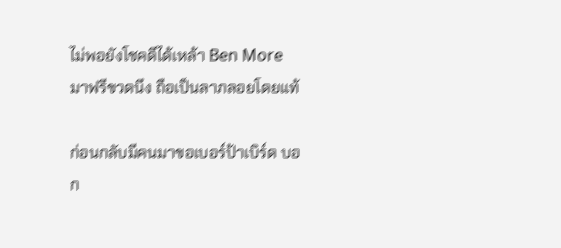ไม่พอยังโชคดีได้เหล้า Ben More มาฟรีขวดนึง ถือเป็นลาภลอยโดยแท้

ก่อนกลับมีคนมาขอเบอร์ป้าเบิร์ด บอก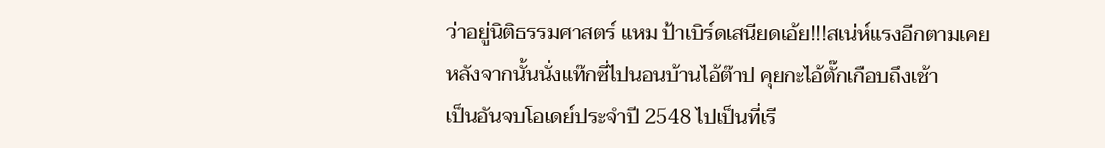ว่าอยู่นิติธรรมศาสตร์ แหม ป้าเบิร์ดเสนียดเอ้ย!!!สเน่ห์แรงอีกตามเคย
หลังจากนั้นนั่งแท๊กซี่ไปนอนบ้านไอ้ต๊าป คุยกะไอ้ตั๊กเกือบถึงเช้า
เป็นอันจบโอเดย์ประจำปี 2548 ไปเป็นที่เรี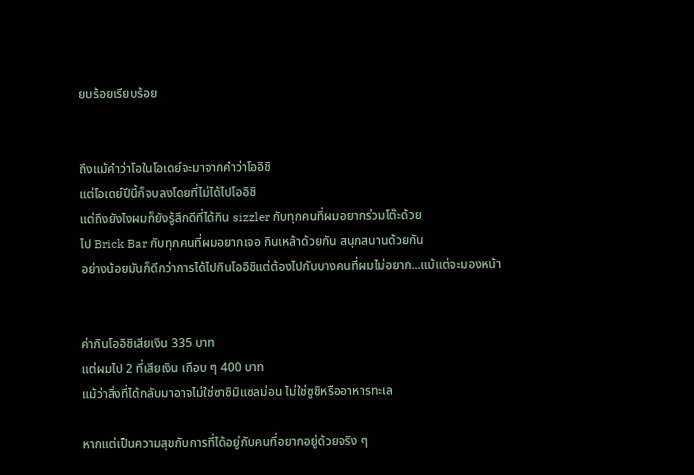ยบร้อยเรียบร้อย


ถึงแม้คำว่าโอในโอเดย์จะมาจากคำว่าโออิชิ
แต่โอเดย์ปีนี้ก็จบลงโดยที่ไม่ได้ไปโออิชิ
แต่ถึงยังไงผมก็ยังรู้สึกดีที่ได้กิน sizzler กับทุกคนที่ผมอยากร่วมโต๊ะด้วย
ไป Brick Bar กับทุกคนที่ผมอยากเจอ กินเหล้าด้วยกัน สนุกสนานด้วยกัน
อย่างน้อยมันก็ดีกว่าการได้ไปกินโออิชิแต่ต้องไปกับบางคนที่ผมไม่อยาก...แม้แต่จะมองหน้า


ค่ากินโออิชิเสียเงิน 335 บาท
แต่ผมไป 2 ที่เสียเงิน เกือบ ๆ 400 บาท
แม้ว่าสิ่งที่ได้กลับมาอาจไม่ใช่ซาซิมิแซลม่อน ไม่ใช่ซูชิหรืออาหารทะเล

หากแต่เป็นความสุขกับการที่ได้อยู่กับคนที่อยากอยู่ด้วยจริง ๆ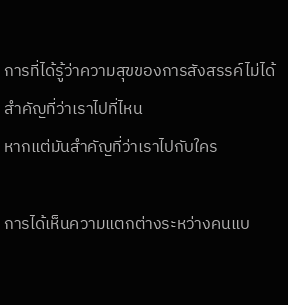การที่ได้รู้ว่าความสุขของการสังสรรค์ไม่ได้สำคัญที่ว่าเราไปที่ไหน
หากแต่มันสำคัญที่ว่าเราไปกับใคร

การได้เห็นความแตกต่างระหว่างคนแบ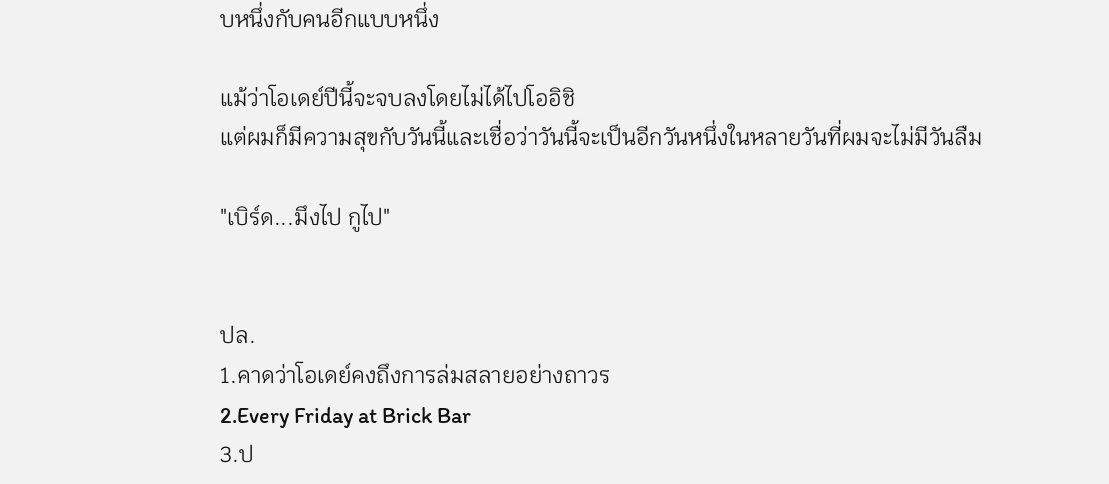บหนึ่งกับคนอีกแบบหนึ่ง

แม้ว่าโอเดย์ปีนี้จะจบลงโดยไม่ได้ไปโออิชิ
แต่ผมก็มีความสุขกับวันนี้และเชื่อว่าวันนี้จะเป็นอีกวันหนึ่งในหลายวันที่ผมจะไม่มีวันลืม

"เบิร์ด...มึงไป กูไป"


ปล.
1.คาดว่าโอเดย์คงถึงการล่มสลายอย่างถาวร
2.Every Friday at Brick Bar
3.ป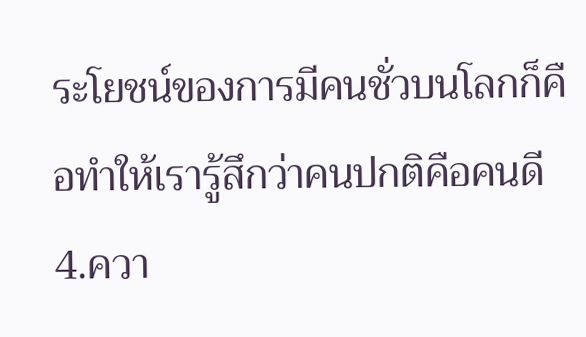ระโยชน์ของการมีคนชั่วบนโลกก็คือทำให้เรารู้สึกว่าคนปกติคือคนดี
4.ควา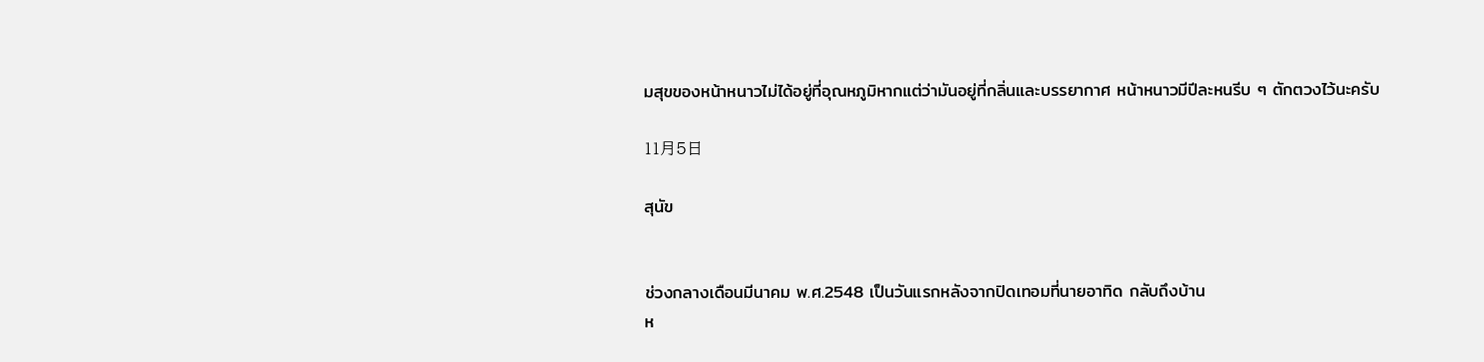มสุขของหน้าหนาวไม่ได้อยู่ที่อุณหภูมิหากแต่ว่ามันอยู่ที่กลิ่นและบรรยากาศ หน้าหนาวมีปีละหนรีบ ๆ ตักตวงไว้นะครับ

11月5日

สุนัข


ช่วงกลางเดือนมีนาคม พ.ศ.2548 เป็นวันแรกหลังจากปิดเทอมที่นายอาทิด กลับถึงบ้าน
ห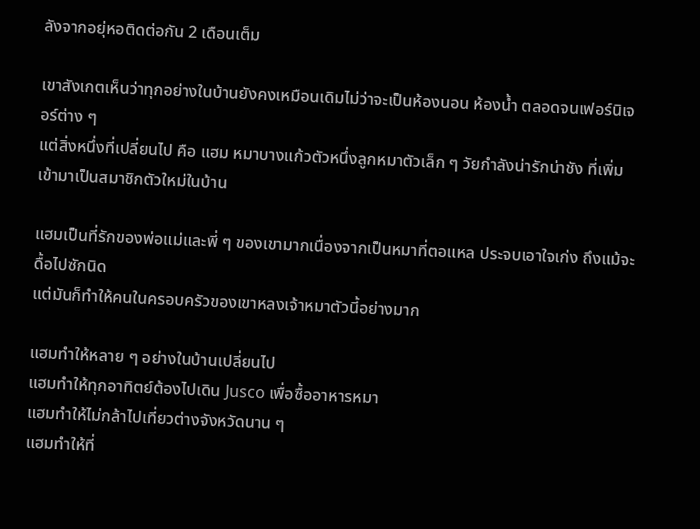ลังจากอยุ่หอติดต่อกัน 2 เดือนเต็ม

เขาสังเกตเห็นว่าทุกอย่างในบ้านยังคงเหมือนเดิมไม่ว่าจะเป็นห้องนอน ห้องน้ำ ตลอดจนเฟอร์นิเจอร์ต่าง ๆ
แต่สิ่งหนึ่งที่เปลี่ยนไป คือ แฮม หมาบางแก้วตัวหนึ่งลูกหมาตัวเล็ก ๆ วัยกำลังน่ารักน่าชัง ที่เพิ่มเข้ามาเป็นสมาชิกตัวใหม่ในบ้าน

แฮมเป็นที่รักของพ่อแม่และพี่ ๆ ของเขามากเนื่องจากเป็นหมาที่ตอแหล ประจบเอาใจเก่ง ถึงแม้จะดื้อไปซักนิด
แต่มันก็ทำให้คนในครอบครัวของเขาหลงเจ้าหมาตัวนี้อย่างมาก

แฮมทำให้หลาย ๆ อย่างในบ้านเปลี่ยนไป
แฮมทำให้ทุกอาทิตย์ต้องไปเดิน Jusco เพื่อซื้ออาหารหมา
แฮมทำให้ไม่กล้าไปเที่ยวต่างจังหวัดนาน ๆ
แฮมทำให้ที่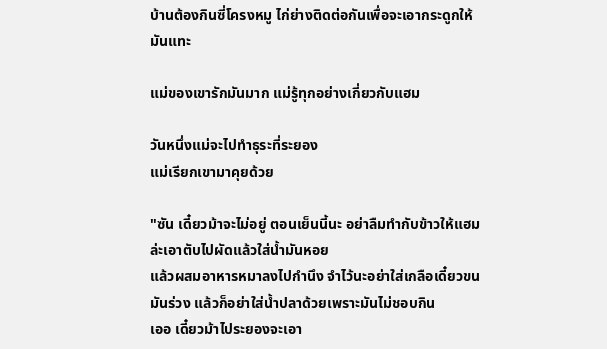บ้านต้องกินซี่โครงหมู ไก่ย่างติดต่อกันเพื่อจะเอากระดูกให้มันแทะ

แม่ของเขารักมันมาก แม่รู้ทุกอย่างเกี่ยวกับแฮม

วันหนึ่งแม่จะไปทำธุระที่ระยอง
แม่เรียกเขามาคุยด้วย

"ซัน เดี๋ยวม้าจะไม่อยู่ ตอนเย็นนี้นะ อย่าลืมทำกับข้าวให้แฮมล่ะเอาตับไปผัดแล้วใส่น้ำมันหอย
แล้วผสมอาหารหมาลงไปกำนึง จำไว้นะอย่าใส่เกลือเดี๋ยวขนมันร่วง แล้วก็อย่าใส่น้ำปลาด้วยเพราะมันไม่ชอบกิน
เออ เดี๋ยวม้าไประยองจะเอา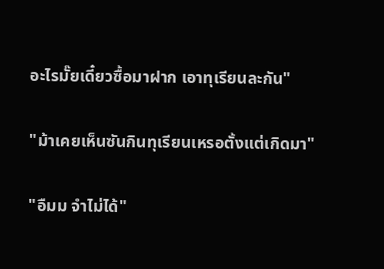อะไรมั๊ยเดี๋ยวซื้อมาฝาก เอาทุเรียนละกัน"

"ม้าเคยเห็นซันกินทุเรียนเหรอตั้งแต่เกิดมา"

"อืมม จำไม่ได้"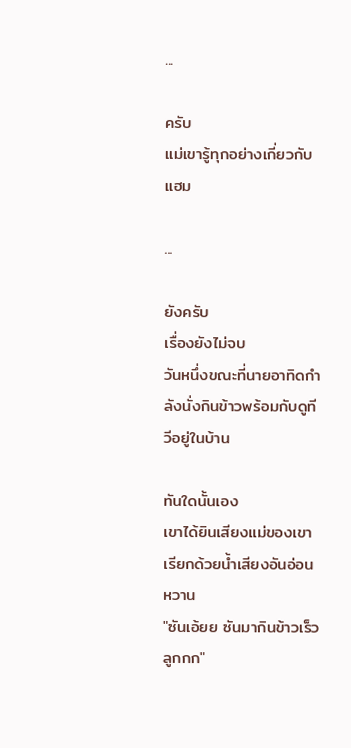...

ครับ
แม่เขารู้ทุกอย่างเกี่ยวกับแฮม

...

ยังครับ
เรื่องยังไม่จบ
วันหนึ่งขณะที่นายอาทิดกำลังนั่งกินข้าวพร้อมกับดูทีวีอยู่ในบ้าน

ทันใดนั้นเอง
เขาได้ยินเสียงแม่ของเขาเรียกด้วยน้ำเสียงอันอ่อนหวาน
"ซันเอ้ยย ซันมากินข้าวเร็วลูกกก"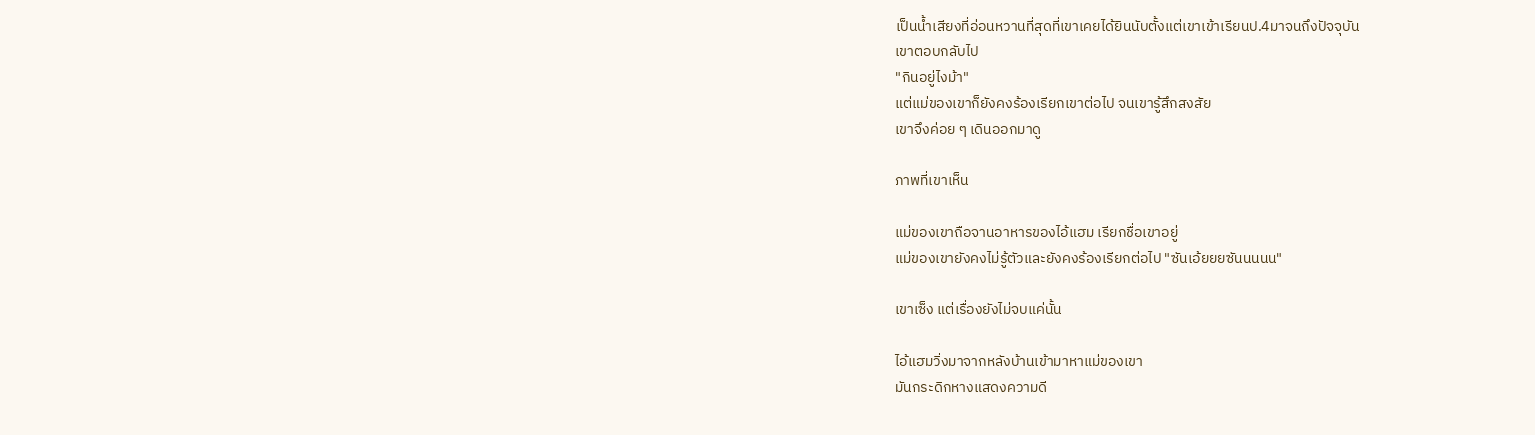เป็นน้ำเสียงที่อ่อนหวานที่สุดที่เขาเคยได้ยินนับตั้งแต่เขาเข้าเรียนป.4มาจนถึงปัจจุบัน
เขาตอบกลับไป
"กินอยู่ไงม้า"
แต่แม่ของเขาก็ยังคงร้องเรียกเขาต่อไป จนเขารู้สึกสงสัย
เขาจึงค่อย ๆ เดินออกมาดู

ภาพที่เขาเห็น

แม่ของเขาถือจานอาหารของไอ้แฮม เรียกชื่อเขาอยู่
แม่ของเขายังคงไม่รู้ตัวและยังคงร้องเรียกต่อไป "ซันเอ้ยยยซันนนนน"

เขาเซ็ง แต่เรื่องยังไม่จบแค่นั้น

ไอ้แฮมวิ่งมาจากหลังบ้านเข้ามาหาแม่ของเขา
มันกระดิกหางแสดงความดี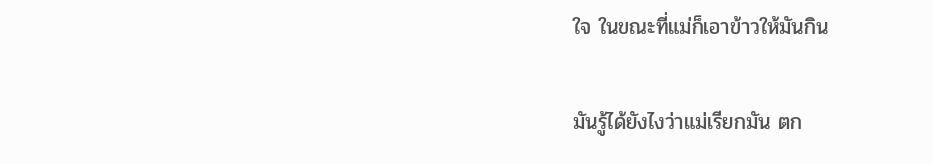ใจ ในขณะที่แม่ก็เอาข้าวให้มันกิน

มันรู้ได้ยังไงว่าแม่เรียกมัน ตก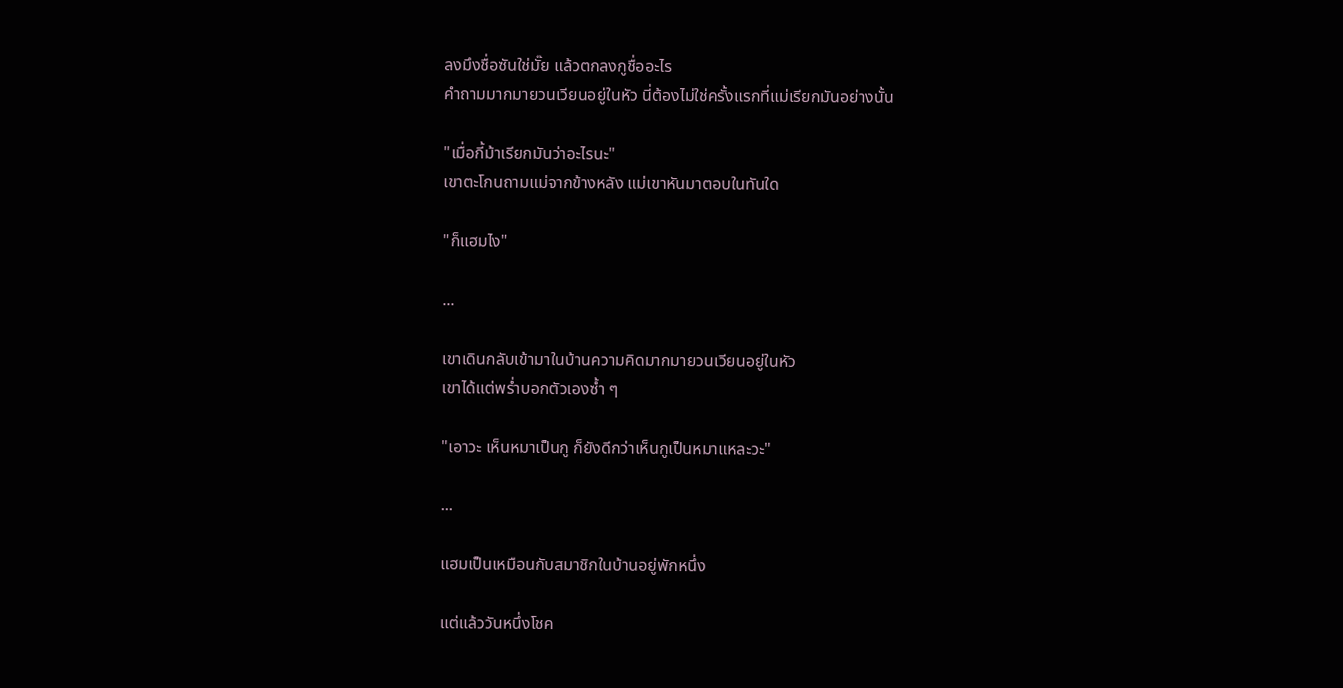ลงมึงชื่อซันใช่มั๊ย แล้วตกลงกูชื่ออะไร
คำถามมากมายวนเวียนอยู่ในหัว นี่ต้องไม่ใช่ครั้งแรกที่แม่เรียกมันอย่างนั้น

"เมื่อกี้ม้าเรียกมันว่าอะไรนะ"
เขาตะโกนถามแม่จากข้างหลัง แม่เขาหันมาตอบในทันใด

"ก็แฮมไง"

...

เขาเดินกลับเข้ามาในบ้านความคิดมากมายวนเวียนอยู่ในหัว
เขาได้แต่พร่ำบอกตัวเองซ้ำ ๆ

"เอาวะ เห็นหมาเป็นกู ก็ยังดีกว่าเห็นกูเป็นหมาแหละวะ"

...

แฮมเป็นเหมือนกับสมาชิกในบ้านอยู่พักหนึ่ง

แต่แล้ววันหนึ่งโชค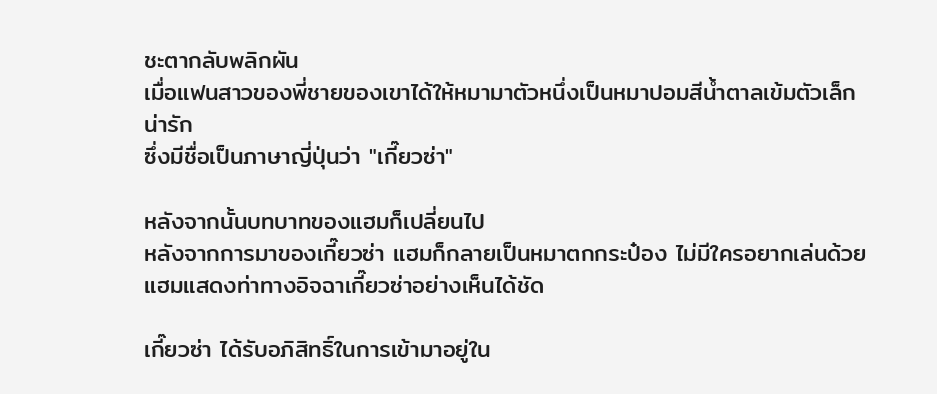ชะตากลับพลิกผัน
เมื่อแฟนสาวของพี่ชายของเขาได้ให้หมามาตัวหนึ่งเป็นหมาปอมสีน้ำตาลเข้มตัวเล็กน่ารัก
ซึ่งมีชื่อเป็นภาษาญี่ปุ่นว่า "เกี๊ยวซ่า"

หลังจากนั้นบทบาทของแฮมก็เปลี่ยนไป
หลังจากการมาของเกี๊ยวซ่า แฮมก็กลายเป็นหมาตกกระป๋อง ไม่มีใครอยากเล่นด้วย
แฮมแสดงท่าทางอิจฉาเกี๊ยวซ่าอย่างเห็นได้ชัด

เกี๊ยวซ่า ได้รับอภิสิทธิ์ในการเข้ามาอยู่ใน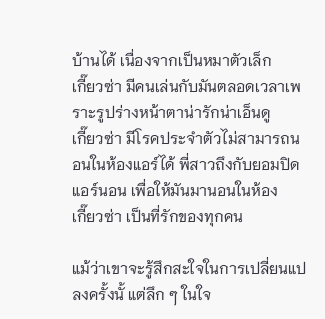บ้านได้ เนื่องจากเป็นหมาตัวเล็ก
เกี๊ยวซ่า มีคนเล่นกับมันตลอดเวลาเพราะรูปร่างหน้าตาน่ารักน่าเอ็นดู
เกี๊ยวซ่า มีโรคประจำตัวไม่สามารถนอนในห้องแอร์ได้ พี่สาวถึงกับยอมปิดแอร์นอน เพื่อให้มันมานอนในห้อง
เกี๊ยวซ่า เป็นที่รักของทุกคน

แม้ว่าเขาจะรู้สึกสะใจในการเปลี่ยนแปลงครั้งนั้ แต่ลึก ๆ ในใจ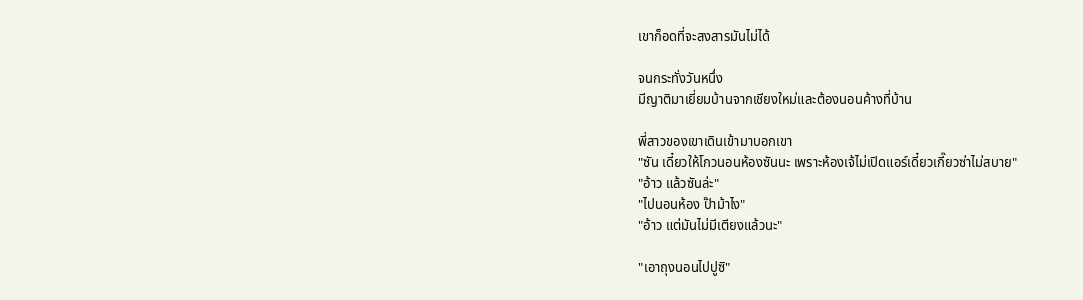เขาก็อดที่จะสงสารมันไม่ได้

จนกระทั่งวันหนึ่ง
มีญาติมาเยี่ยมบ้านจากเชียงใหม่และต้องนอนค้างที่บ้าน

พี่สาวของเขาเดินเข้ามาบอกเขา
"ซัน เดี๋ยวให้โกวนอนห้องซันนะ เพราะห้องเจ้ไม่เปิดแอร์เดี๋ยวเกี๊ยวซ่าไม่สบาย"
"อ้าว แล้วซันล่ะ"
"ไปนอนห้อง ป๊าม้าไง"
"อ้าว แต่มันไม่มีเตียงแล้วนะ"

"เอาถุงนอนไปปูซิ"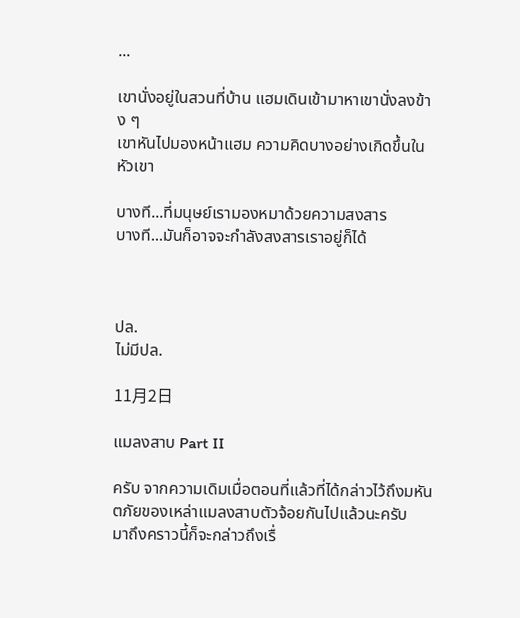...

เขานั่งอยู่ในสวนที่บ้าน แฮมเดินเข้ามาหาเขานั่งลงข้าง ๆ
เขาหันไปมองหน้าแฮม ความคิดบางอย่างเกิดขึ้นในหัวเขา

บางที...ที่มนุษย์เรามองหมาด้วยความสงสาร
บางที...มันก็อาจจะกำลังสงสารเราอยู่ก็ได้



ปล.
ไม่มีปล.

11月2日

แมลงสาบ Part II

ครับ จากความเดิมเมื่อตอนที่แล้วที่ได้กล่าวไว้ถึงมหันตภัยของเหล่าแมลงสาบตัวจ้อยกันไปแล้วนะครับ
มาถึงคราวนี้ก็จะกล่าวถึงเรื่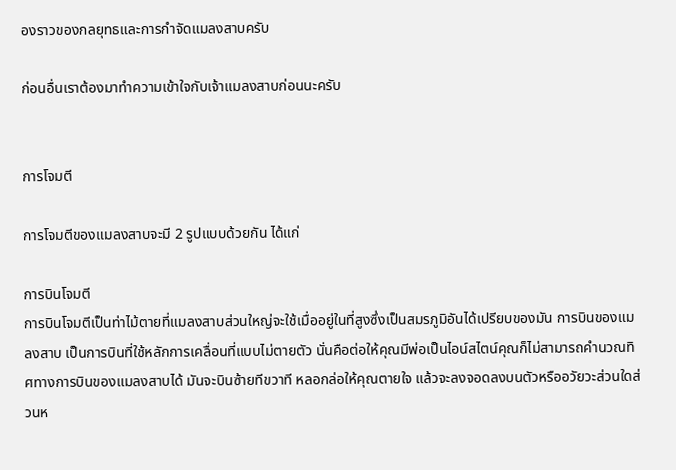องราวของกลยุทธและการกำจัดแมลงสาบครับ

ก่อนอื่นเราต้องมาทำความเข้าใจกับเจ้าแมลงสาบก่อนนะครับ


การโจมตี

การโจมตีของแมลงสาบจะมี 2 รูปแบบด้วยกัน ได้แก่

การบินโจมตี
การบินโจมตีเป็นท่าไม้ตายที่แมลงสาบส่วนใหญ่จะใช้เมื่ออยู่ในที่สูงซึ่งเป็นสมรภูมิอันได้เปรียบของมัน การบินของแมลงสาบ เป็นการบินที่ใช้หลักการเคลื่อนที่แบบไม่ตายตัว นั่นคือต่อให้คุณมีพ่อเป็นไอน์สไตน์คุณก็ไม่สามารถคำนวณทิศทางการบินของแมลงสาบได้ มันจะบินซ้ายทีขวาที หลอกล่อให้คุณตายใจ แล้วจะลงจอดลงบนตัวหรืออวัยวะส่วนใดส่วนห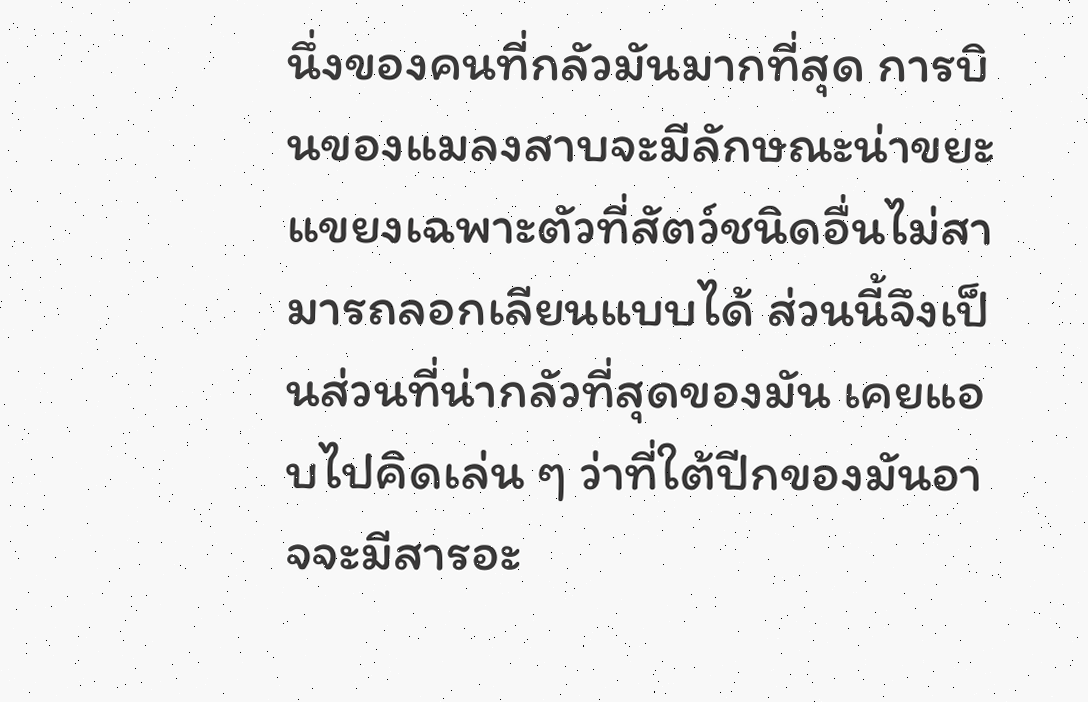นึ่งของคนที่กลัวมันมากที่สุด การบินของแมลงสาบจะมีลักษณะน่าขยะแขยงเฉพาะตัวที่สัตว์ชนิดอื่นไม่สามารถลอกเลียนแบบได้ ส่วนนี้จึงเป็นส่วนที่น่ากลัวที่สุดของมัน เคยแอบไปคิดเล่น ๆ ว่าที่ใต้ปีกของมันอาจจะมีสารอะ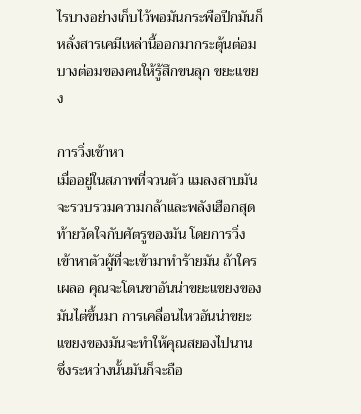ไรบางอย่างเก็บไว้พอมันกระพือปีกมันก็หลั่งสารเคมีเหล่านี้ออกมากระตุ้นต่อมบางต่อมของคนให้รู้สึกขนลุก ขยะแขยง

การวิ่งเข้าหา
เมื่ออยู่ในสภาพที่จวนตัว แมลงสาบมันจะรวบรวมความกล้าและพลังเฮือกสุดท้ายวัดใจกับศัตรูของมัน โดยการวิ่งเข้าหาตัวผู้ที่จะเข้ามาทำร้ายมัน ถ้าใครเผลอ คุณจะโดนขาอันน่าขยะแขยงของมันไต่ขึ้นมา การเคลื่อนไหวอันน่าขยะแขยงของมันจะทำให้คุณสยองไปนาน ซึ่งระหว่างนั้นมันก็จะถือ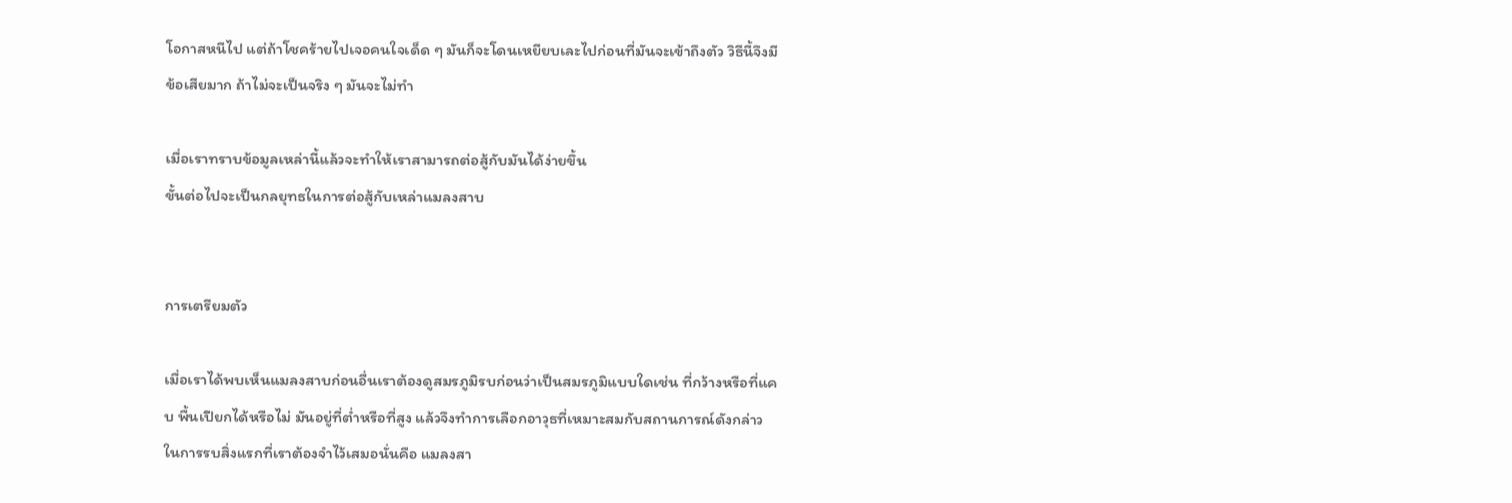โอกาสหนีไป แต่ถ้าโชคร้ายไปเจอคนใจเด็ด ๆ มันก็จะโดนเหยียบเละไปก่อนที่มันจะเข้าถึงตัว วิธีนี้จึงมีข้อเสียมาก ถ้าไม่จะเป็นจริง ๆ มันจะไม่ทำ

เมื่อเราทราบข้อมูลเหล่านี้แล้วจะทำให้เราสามารถต่อสู้กับมันได้ง่ายขึ้น
ขั้นต่อไปจะเป็นกลยุทธในการต่อสู้กับเหล่าแมลงสาบ


การเตรียมตัว

เมื่อเราได้พบเห็นแมลงสาบก่อนอื่นเราต้องดูสมรภูมิรบก่อนว่าเป็นสมรภูมิแบบใดเช่น ที่กว้างหรือที่แคบ พื้นเปียกได้หรือไม่ มันอยู่ที่ต่ำหรือที่สูง แล้วจึงทำการเลือกอาวุธที่เหมาะสมกับสถานการณ์ดังกล่าว
ในการรบสิ่งแรกที่เราต้องจำไว้เสมอนั่นคือ แมลงสา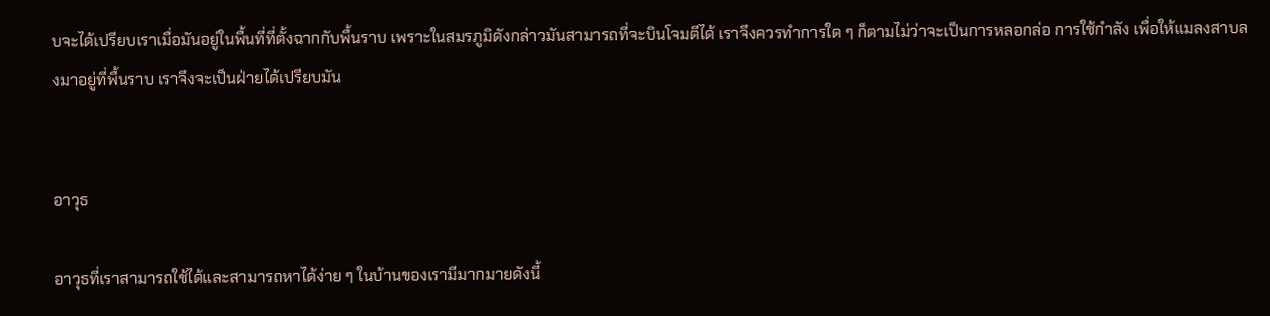บจะได้เปรียบเราเมื่อมันอยู่ในพื้นที่ที่ตั้งฉากกับพื้นราบ เพราะในสมรภูมิดังกล่าวมันสามารถที่จะบินโจมตีได้ เราจึงควรทำการใด ๆ ก็ตามไม่ว่าจะเป็นการหลอกล่อ การใช้กำลัง เพื่อให้แมลงสาบลงมาอยู่ที่พื้นราบ เราจึงจะเป็นฝ่ายได้เปรียบมัน


อาวุธ

อาวุธที่เราสามารถใช้ได้และสามารถหาได้ง่าย ๆ ในบ้านของเรามีมากมายดังนี้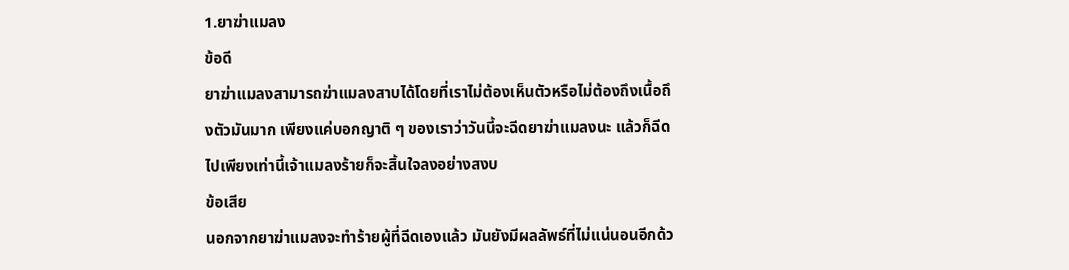1.ยาฆ่าแมลง
ข้อดี
ยาฆ่าแมลงสามารถฆ่าแมลงสาบได้โดยที่เราไม่ต้องเห็นตัวหรือไม่ต้องถึงเนื้อถึงตัวมันมาก เพียงแค่บอกญาติ ๆ ของเราว่าวันนี้จะฉีดยาฆ่าแมลงนะ แล้วก็ฉีดไปเพียงเท่านี้เจ้าแมลงร้ายก็จะสิ้นใจลงอย่างสงบ
ข้อเสีย
นอกจากยาฆ่าแมลงจะทำร้ายผู้ที่ฉีดเองแล้ว มันยังมีผลลัพธ์ที่ไม่แน่นอนอีกด้ว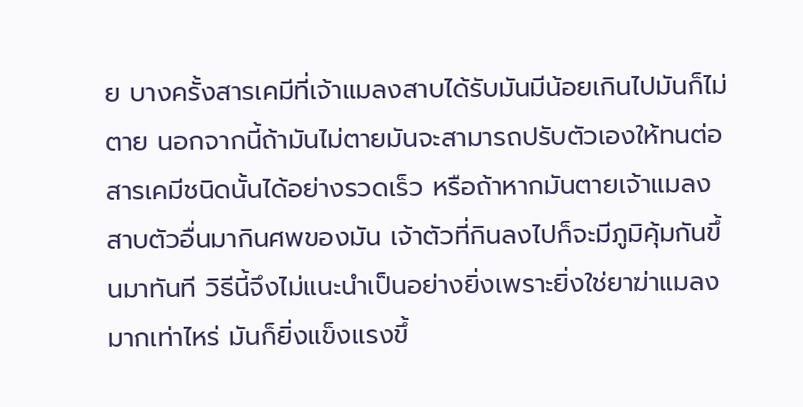ย บางครั้งสารเคมีที่เจ้าแมลงสาบได้รับมันมีน้อยเกินไปมันก็ไม่ตาย นอกจากนี้ถ้ามันไม่ตายมันจะสามารถปรับตัวเองให้ทนต่อสารเคมีชนิดนั้นได้อย่างรวดเร็ว หรือถ้าหากมันตายเจ้าแมลงสาบตัวอื่นมากินศพของมัน เจ้าตัวที่กินลงไปก็จะมีภูมิคุ้มกันขึ้นมาทันที วิธีนี้จึงไม่แนะนำเป็นอย่างยิ่งเพราะยิ่งใช่ยาฆ่าแมลงมากเท่าไหร่ มันก็ยิ่งแข็งแรงขึ้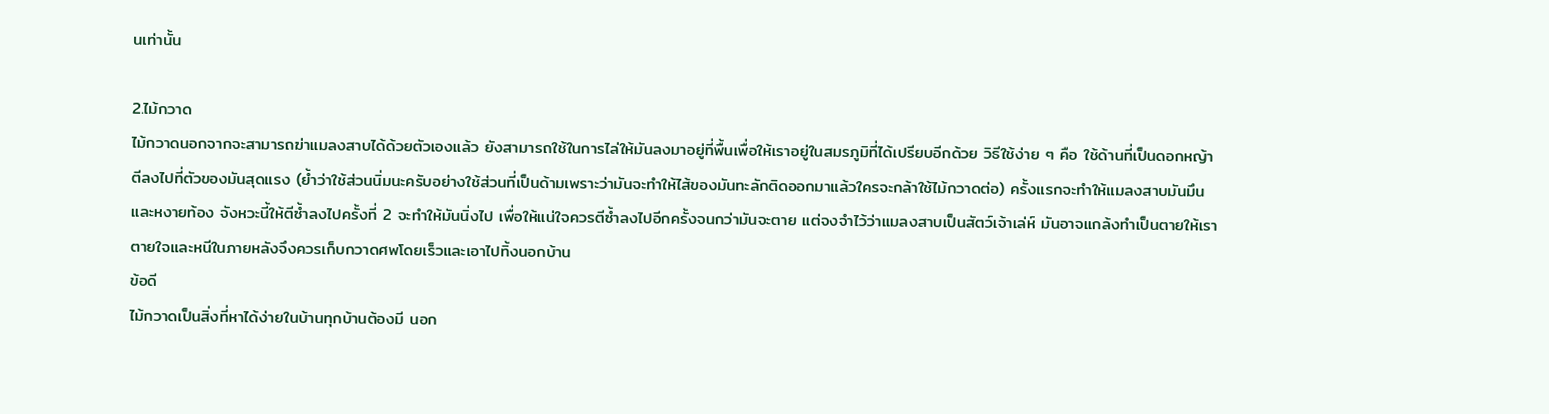นเท่านั้น

2.ไม้กวาด
ไม้กวาดนอกจากจะสามารถฆ่าแมลงสาบได้ด้วยตัวเองแล้ว ยังสามารถใช้ในการไล่ให้มันลงมาอยู่ที่พื้นเพื่อให้เราอยู่ในสมรภูมิที่ได้เปรียบอีกด้วย วิธีใช้ง่าย ๆ คือ ใช้ด้านที่เป็นดอกหญ้าตีลงไปที่ตัวของมันสุดแรง (ย้ำว่าใช้ส่วนนิ่มนะครับอย่างใช้ส่วนที่เป็นด้ามเพราะว่ามันจะทำให้ไส้ของมันทะลักติดออกมาแล้วใครจะกล้าใช้ไม้กวาดต่อ) ครั้งแรกจะทำให้แมลงสาบมันมึนและหงายท้อง จังหวะนี้ให้ตีซ้ำลงไปครั้งที่ 2 จะทำให้มันนิ่งไป เพื่อให้แน่ใจควรตีซ้ำลงไปอีกครั้งจนกว่ามันจะตาย แต่จงจำไว้ว่าแมลงสาบเป็นสัตว์เจ้าเล่ห์ มันอาจแกล้งทำเป็นตายให้เราตายใจและหนีในภายหลังจึงควรเก็บกวาดศพโดยเร็วและเอาไปทิ้งนอกบ้าน
ข้อดี
ไม้กวาดเป็นสิ่งที่หาได้ง่ายในบ้านทุกบ้านต้องมี นอก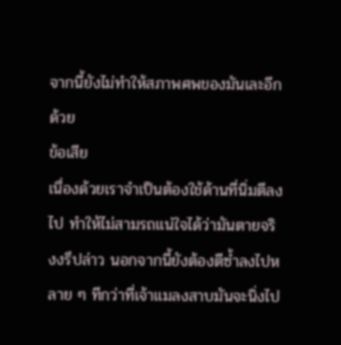จากนี้ยังไม่ทำให้สภาพศพของมันเละอีกด้วย
ข้อเสีย
เนื่องด้วยเราจำเป็นต้องใช้ด้านที่นิ่มตีลงไป ทำให้ไม่สามรถแน่ใจได้ว่ามันตายจริงงรึปล่าว นอกจากนี้ยังต้องตีซ้ำลงไปหลาย ๆ ทีกว่าที่เจ้าแมลงสาบมันจะนิ่งไป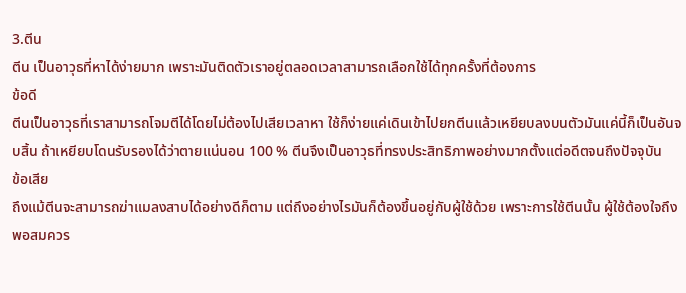3.ตีน
ตีน เป็นอาวุธที่หาได้ง่ายมาก เพราะมันติดตัวเราอยู่ตลอดเวลาสามารถเลือกใช้ได้ทุกครั้งที่ต้องการ
ข้อดี
ตีนเป็นอาวุธที่เราสามารถโจมตีได้โดยไม่ต้องไปเสียเวลาหา ใช้ก็ง่ายแค่เดินเข้าไปยกตีนแล้วเหยียบลงบนตัวมันแค่นี้ก็เป็นอันจบสิ้น ถ้าเหยียบโดนรับรองได้ว่าตายแน่นอน 100 % ตีนจึงเป็นอาวุธที่ทรงประสิทธิภาพอย่างมากตั้งแต่อดีตจนถึงปัจจุบัน
ข้อเสีย
ถึงแม้ตีนจะสามารถฆ่าแมลงสาบได้อย่างดีก็ตาม แต่ถึงอย่างไรมันก็ต้องขึ้นอยู่กับผู้ใช้ด้วย เพราะการใช้ตีนนั้น ผู้ใช้ต้องใจถึงพอสมควร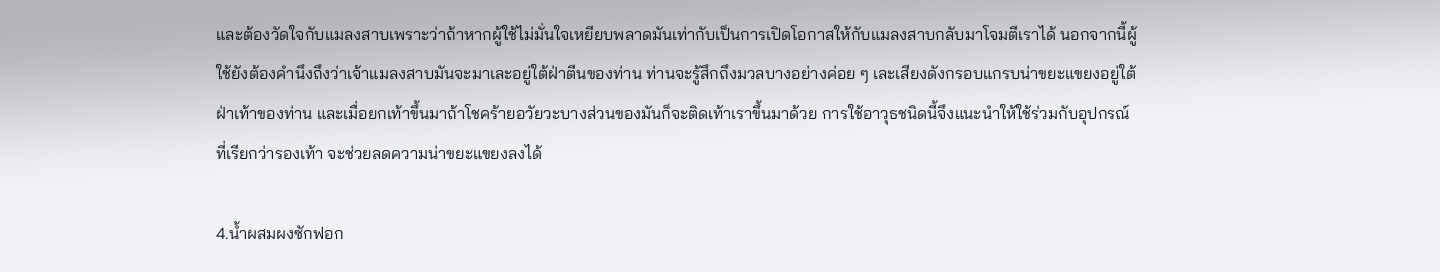และต้องวัดใจกับแมลงสาบเพราะว่าถ้าหากผู้ใช้ไม่มั่นใจเหยียบพลาดมันเท่ากับเป็นการเปิดโอกาสให้กับแมลงสาบกลับมาโจมตีเราได้ นอกจากนี้ผู้ใช้ยังต้องคำนึงถึงว่าเจ้าแมลงสาบมันจะมาเละอยู่ใต้ฝ่าตีนของท่าน ท่านจะรู้สึกถึงมวลบางอย่างค่อย ๆ เละเสียงดังกรอบแกรบน่าขยะแขยงอยู่ใต้ฝ่าเท้าของท่าน และเมื่อยกเท้าขึ้นมาถ้าโชคร้ายอวัยวะบางส่วนของมันก็จะติดเท้าเราขึ้นมาด้วย การใช้อาวุธชนิดนี้จึงแนะนำให้ใช้ร่วมกับอุปกรณ์ที่เรียกว่ารองเท้า จะช่วยลดความน่าขยะแขยงลงได้

4.น้ำผสมผงซักฟอก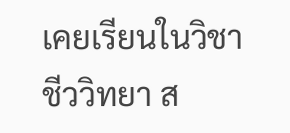เคยเรียนในวิชาชีววิทยา ส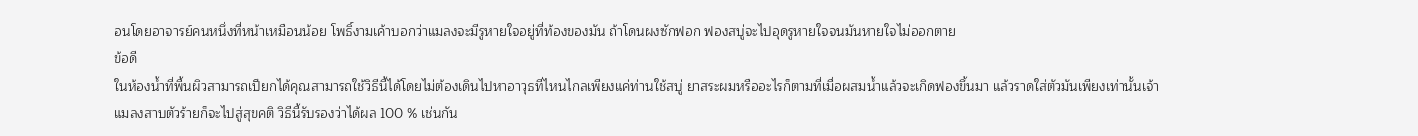อนโดยอาจารย์คนหนึ่งที่หน้าเหมือนน้อย โพธิ์งามเค้าบอกว่าแมลงจะมีรูหายใจอยู่ที่ท้องของมัน ถ้าโดนผงซักฟอก ฟองสบู่จะไปอุดรูหายใจจนมันหายใจไม่ออกตาย
ข้อดี
ในห้องน้ำที่พื้นผิวสามารถเปียกได้คุณสามารถใช้วิธีนี้ได้โดยไม่ต้องเดินไปหาอาวุธที่ไหนไกลเพียงแค่ท่านใช้สบู่ ยาสระผมหรืออะไรก็ตามที่เมื่อผสมน้ำแล้วจะเกิดฟองขึ้นมา แล้วราดใส่ตัวมันเพียงเท่านั้นเจ้าแมลงสาบตัวร้ายก็จะไปสู่สุขคติ วิธีนี้รับรองว่าได้ผล 100 % เช่นกัน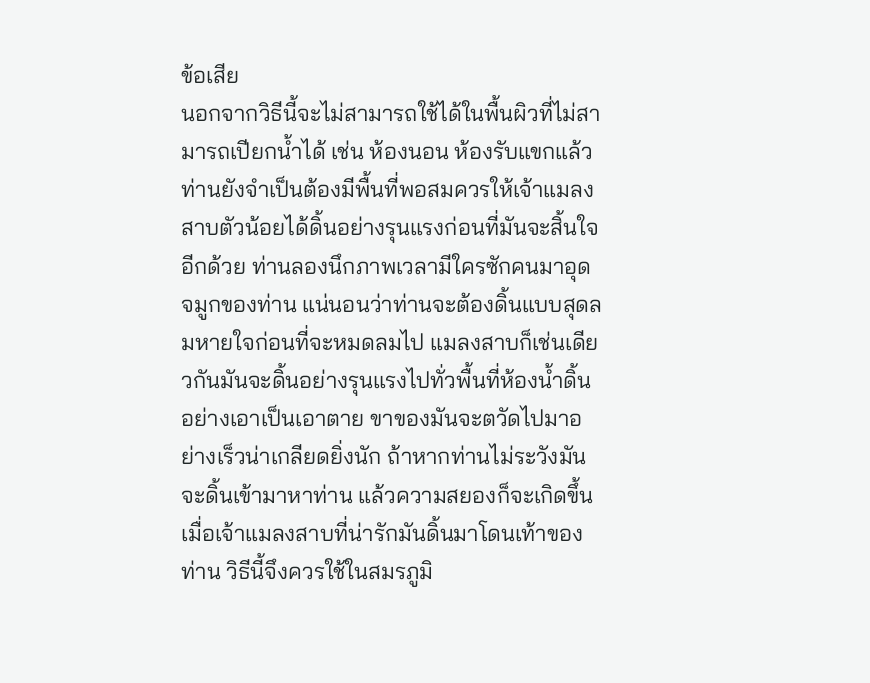ข้อเสีย
นอกจากวิธีนี้จะไม่สามารถใช้ได้ในพื้นผิวที่ไม่สามารถเปียกน้ำได้ เช่น ห้องนอน ห้องรับแขกแล้ว ท่านยังจำเป็นต้องมีพื้นที่พอสมควรให้เจ้าแมลงสาบตัวน้อยได้ดิ้นอย่างรุนแรงก่อนที่มันจะสิ้นใจอีกด้วย ท่านลองนึกภาพเวลามีใครซักคนมาอุดจมูกของท่าน แน่นอนว่าท่านจะต้องดิ้นแบบสุดลมหายใจก่อนที่จะหมดลมไป แมลงสาบก็เช่นเดียวกันมันจะดิ้นอย่างรุนแรงไปทั่วพื้นที่ห้องน้ำดิ้นอย่างเอาเป็นเอาตาย ขาของมันจะตวัดไปมาอย่างเร็วน่าเกลียดยิ่งนัก ถ้าหากท่านไม่ระวังมันจะดิ้นเข้ามาหาท่าน แล้วความสยองก็จะเกิดขึ้นเมื่อเจ้าแมลงสาบที่น่ารักมันดิ้นมาโดนเท้าของท่าน วิธีนี้จึงควรใช้ในสมรภูมิ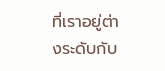ที่เราอยู่ต่างระดับกับ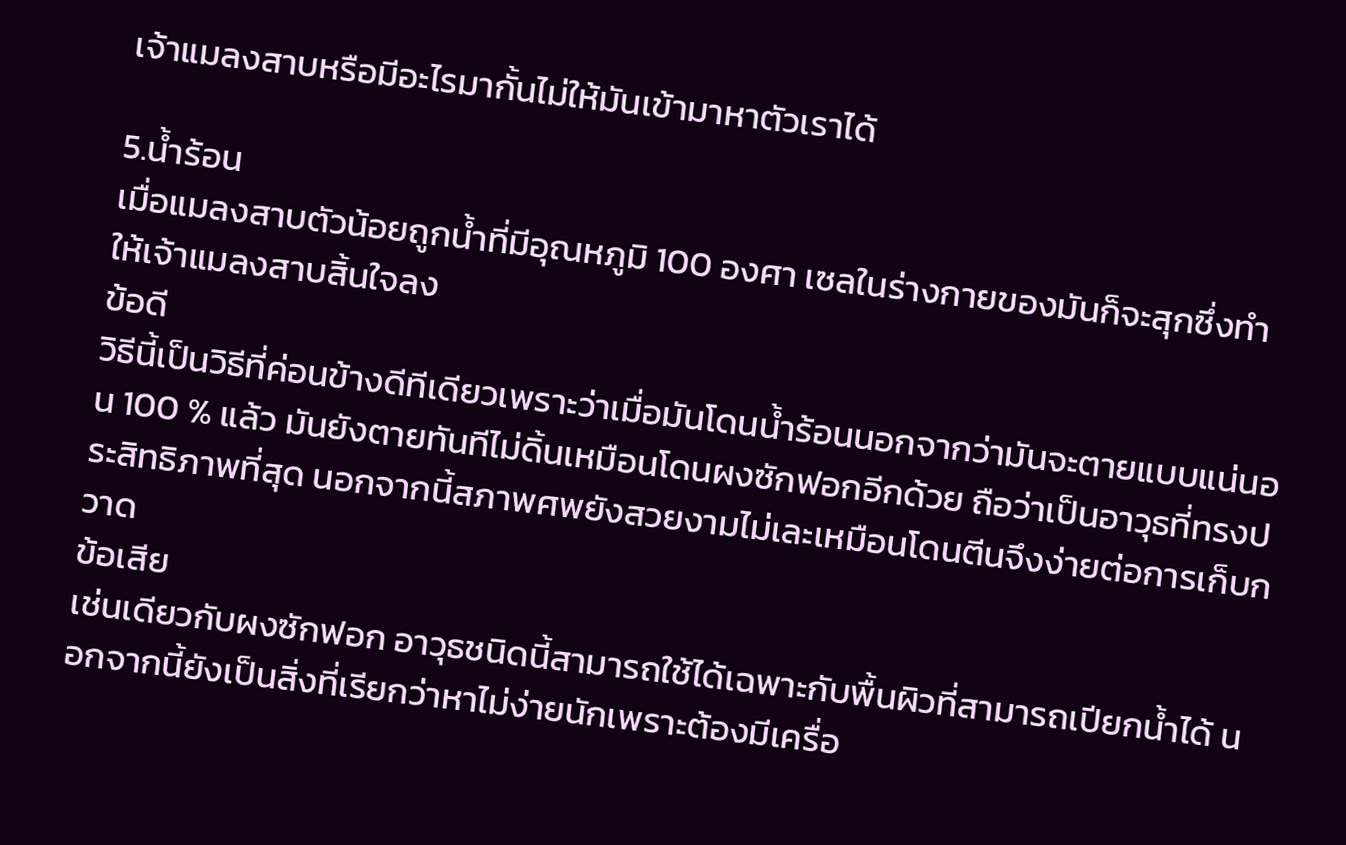เจ้าแมลงสาบหรือมีอะไรมากั้นไม่ให้มันเข้ามาหาตัวเราได้

5.น้ำร้อน
เมื่อแมลงสาบตัวน้อยถูกน้ำที่มีอุณหภูมิ 100 องศา เซลในร่างกายของมันก็จะสุกซึ่งทำให้เจ้าแมลงสาบสิ้นใจลง
ข้อดี
วิธีนี้เป็นวิธีที่ค่อนข้างดีทีเดียวเพราะว่าเมื่อมันโดนน้ำร้อนนอกจากว่ามันจะตายแบบแน่นอน 100 % แล้ว มันยังตายทันทีไม่ดิ้นเหมือนโดนผงซักฟอกอีกด้วย ถือว่าเป็นอาวุธที่ทรงประสิทธิภาพที่สุด นอกจากนี้สภาพศพยังสวยงามไม่เละเหมือนโดนตีนจึงง่ายต่อการเก็บกวาด
ข้อเสีย
เช่นเดียวกับผงซักฟอก อาวุธชนิดนี้สามารถใช้ได้เฉพาะกับพื้นผิวที่สามารถเปียกน้ำได้ นอกจากนี้ยังเป็นสิ่งที่เรียกว่าหาไม่ง่ายนักเพราะต้องมีเครื่อ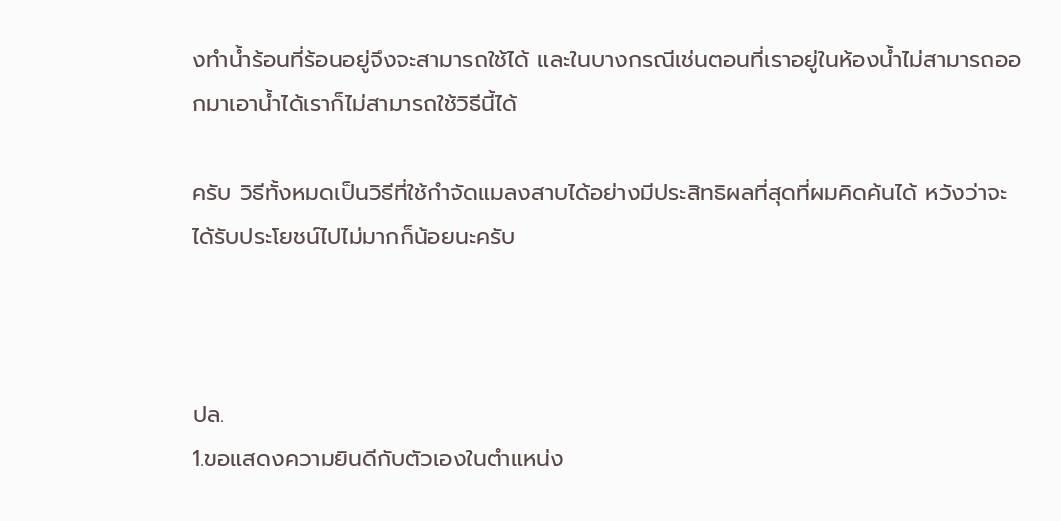งทำน้ำร้อนที่ร้อนอยู่จึงจะสามารถใช้ได้ และในบางกรณีเช่นตอนที่เราอยู่ในห้องน้ำไม่สามารถออกมาเอาน้ำได้เราก็ไม่สามารถใช้วิธีนี้ได้

ครับ วิธีทั้งหมดเป็นวิธีที่ใช้กำจัดแมลงสาบได้อย่างมีประสิทธิผลที่สุดที่ผมคิดค้นได้ หวังว่าจะได้รับประโยชน์ไปไม่มากก็น้อยนะครับ



ปล.
1.ขอแสดงความยินดีกับตัวเองในตำแหน่ง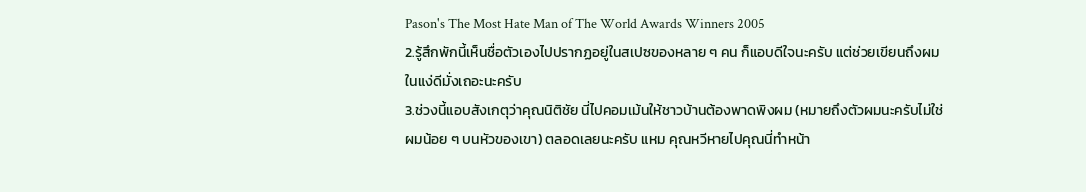Pason's The Most Hate Man of The World Awards Winners 2005
2.รู้สึกพักนี้เห็นชื่อตัวเองไปปรากฏอยู่ในสเปซของหลาย ๆ คน ก็แอบดีใจนะครับ แต่ช่วยเขียนถึงผมในแง่ดีมั่งเถอะนะครับ
3.ช่วงนี้แอบสังเกตุว่าคุณนิติชัย นี่ไปคอมเม้นให้ชาวบ้านต้องพาดพิงผม (หมายถึงตัวผมนะครับไม่ใช่ผมน้อย ๆ บนหัวของเขา) ตลอดเลยนะครับ แหม คุณหวีหายไปคุณนี่ทำหน้า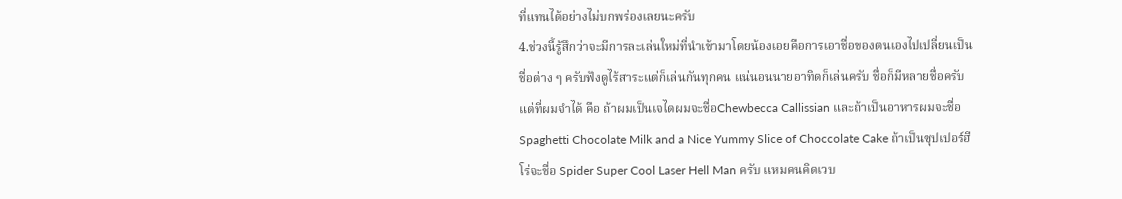ที่แทนได้อย่างไม่บกพร่องเลยนะครับ
4.ช่วงนี้รู้สึกว่าจะมีการละเล่นใหม่ที่นำเข้ามาโดยน้องเอยคือการเอาชื่อของตนเองไปเปลี่ยนเป็นชื่อต่าง ๆ ครับฟังดูไร้สาระแต่ก็เล่นกันทุกคน แน่นอนนายอาทิดก็เล่นครับ ชื่อก็มีหลายชื่อครับแต่ที่ผมจำได้ คือ ถ้าผมเป็นเจไดผมจะชื่อChewbecca Callissian และถ้าเป็นอาหารผมจะชื่อ Spaghetti Chocolate Milk and a Nice Yummy Slice of Choccolate Cake ถ้าเป็นซุปเปอร์ฮีโร่จะชื่อ Spider Super Cool Laser Hell Man ครับ แหมคนคิดเวบ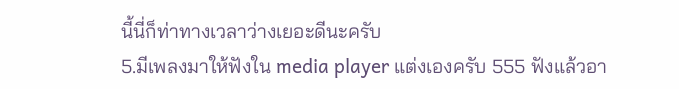นี้นี่ก็ท่าทางเวลาว่างเยอะดีนะครับ
5.มีเพลงมาให้ฟังใน media player แต่งเองครับ 555 ฟังแล้วอา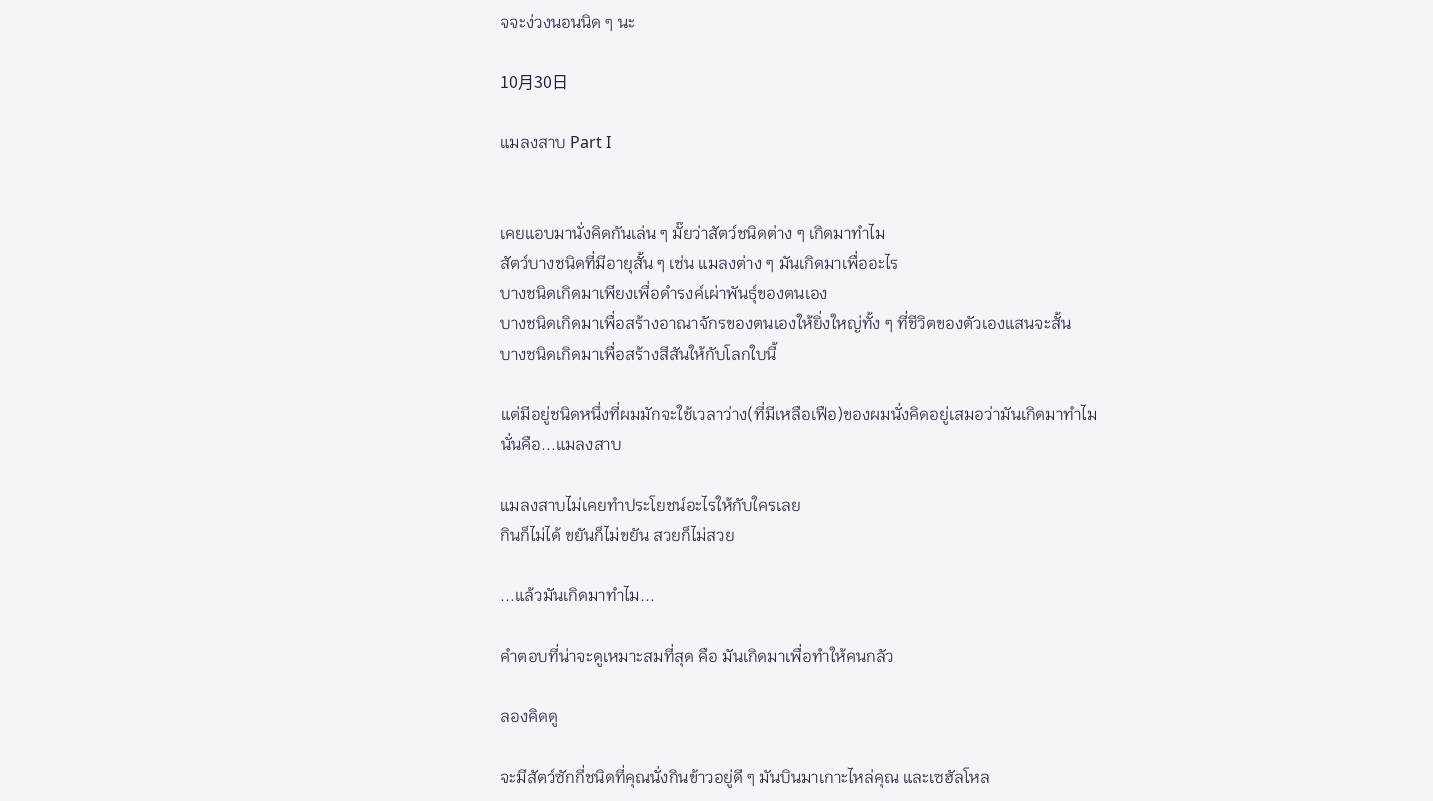จจะง่วงนอนนิด ๆ นะ

10月30日

แมลงสาบ Part I


เคยแอบมานั่งคิดกันเล่น ๆ มั๊ยว่าสัตว์ชนิดต่าง ๆ เกิดมาทำไม
สัตว์บางชนิดที่มีอายุสั้น ๆ เช่น แมลงต่าง ๆ มันเกิดมาเพื่ออะไร
บางชนิดเกิดมาเพียงเพื่อดำรงค์เผ่าพันธุ์ของตนเอง
บางชนิดเกิดมาเพื่อสร้างอาณาจักรของตนเองให้ยิ่งใหญ่ทั้ง ๆ ที่ชีวิตของตัวเองแสนจะสั้น
บางชนิดเกิดมาเพื่อสร้างสีสันให้กับโลกใบนี้

แต่มีอยู่ชนิดหนึ่งที่ผมมักจะใช้เวลาว่าง(ที่มีเหลือเฟือ)ของผมนั่งคิดอยู่เสมอว่ามันเกิดมาทำไม
นั่นคือ...แมลงสาบ

แมลงสาบไม่เคยทำประโยชน์อะไรให้กับใครเลย
กินก็ไม่ได้ ขยันก็ไม่ขยัน สวยก็ไม่สวย

...แล้วมันเกิดมาทำไม...

คำตอบที่น่าจะดูเหมาะสมที่สุด คือ มันเกิดมาเพื่อทำให้คนกลัว

ลองคิดดู

จะมีสัตว์ซักกี่ชนิดที่คุณนั่งกินข้าวอยู่ดี ๆ มันบินมาเกาะไหล่คุณ และเซฮัลโหล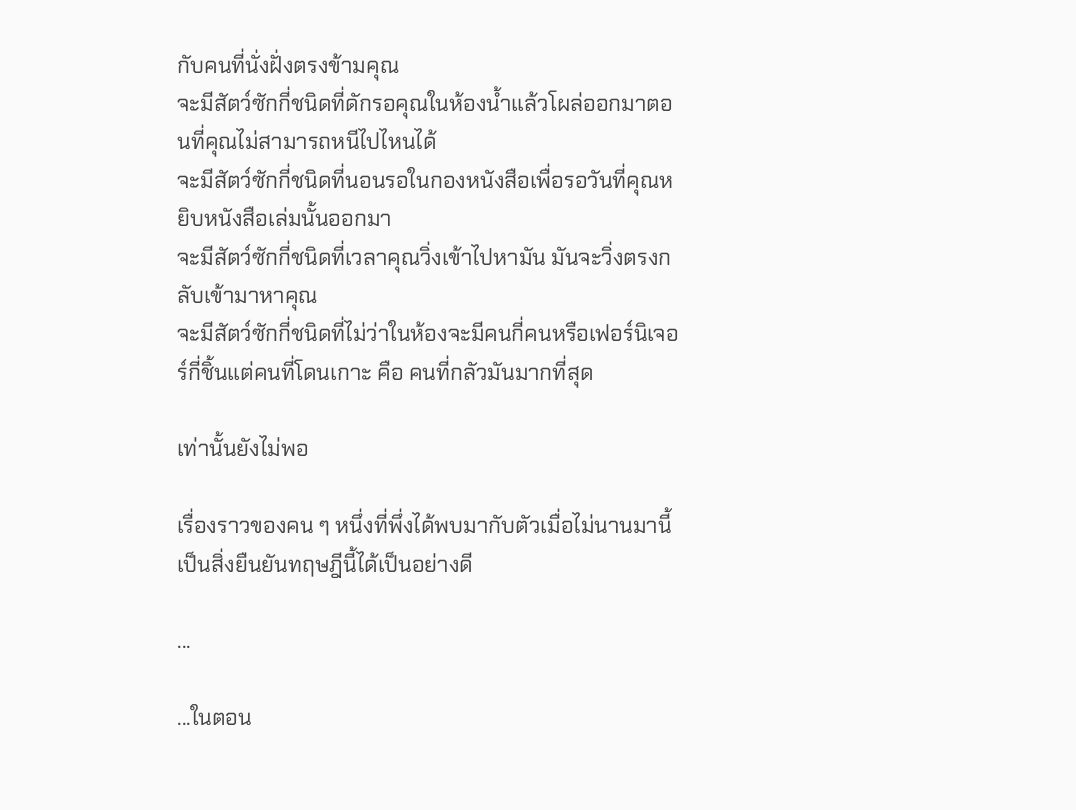กับคนที่นั่งฝั่งตรงข้ามคุณ
จะมีสัตว์ซักกี่ชนิดที่ดักรอคุณในห้องน้ำแล้วโผล่ออกมาตอนที่คุณไม่สามารถหนีไปไหนได้
จะมีสัตว์ซักกี่ชนิดที่นอนรอในกองหนังสือเพื่อรอวันที่คุณหยิบหนังสือเล่มนั้นออกมา
จะมีสัตว์ซักกี่ชนิดที่เวลาคุณวิ่งเข้าไปหามัน มันจะวิ่งตรงกลับเข้ามาหาคุณ
จะมีสัตว์ซักกี่ชนิดที่ไม่ว่าในห้องจะมีคนกี่คนหรือเฟอร์นิเจอร์กี่ชิ้นแต่คนที่โดนเกาะ คือ คนที่กลัวมันมากที่สุด

เท่านั้นยังไม่พอ

เรื่องราวของคน ๆ หนึ่งที่พึ่งได้พบมากับตัวเมื่อไม่นานมานี้เป็นสิ่งยืนยันทฤษฎีนี้ได้เป็นอย่างดี

...

...ในตอน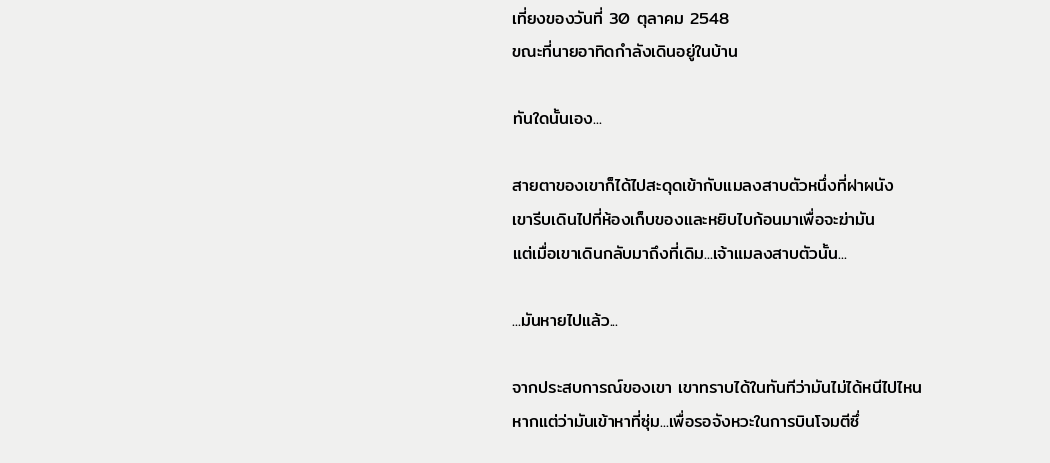เที่ยงของวันที่ 30 ตุลาคม 2548
ขณะที่นายอาทิดกำลังเดินอยู่ในบ้าน

ทันใดนั้นเอง...

สายตาของเขาก็ได้ไปสะดุดเข้ากับแมลงสาบตัวหนึ่งที่ฝาผนัง
เขารีบเดินไปที่ห้องเก็บของและหยิบไบก้อนมาเพื่อจะฆ่ามัน
แต่เมื่อเขาเดินกลับมาถึงที่เดิม...เจ้าแมลงสาบตัวนั้น...

...มันหายไปแล้ว...

จากประสบการณ์ของเขา เขาทราบได้ในทันทีว่ามันไม่ได้หนีไปไหน
หากแต่ว่ามันเข้าหาที่ซุ่ม...เพื่อรอจังหวะในการบินโจมตีซึ่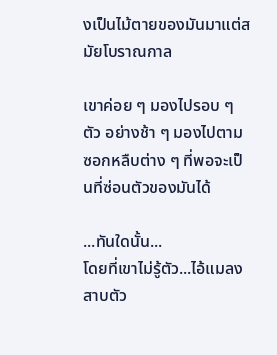งเป็นไม้ตายของมันมาแต่สมัยโบราณกาล

เขาค่อย ๆ มองไปรอบ ๆ ตัว อย่างช้า ๆ มองไปตามซอกหลืบต่าง ๆ ที่พอจะเป็นที่ซ่อนตัวของมันได้

...ทันใดนั้น...
โดยที่เขาไม่รู้ตัว...ไอ้แมลงสาบตัว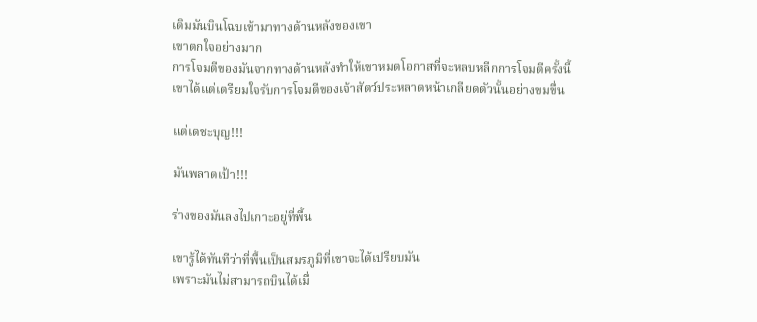เดิมมันบินโฉบเข้ามาทางด้านหลังของเขา
เขาตกใจอย่างมาก
การโจมตีของมันจากทางด้านหลังทำให้เขาหมดโอกาสที่จะหลบหลีกการโจมตีครั้งนี้
เขาได้แต่เตรียมใจรับการโจมตีของเจ้าสัตว์ประหลาดหน้าเกลียดตัวนั้นอย่างขมขื่น

แต่เดชะบุญ!!!

มันพลาดเป้า!!!

ร่างของมันลงไปเกาะอยู่ที่พื้น

เขารู้ได้ทันทีว่าที่พื้นเป็นสมรภูมิที่เขาจะได้เปรียบมัน
เพราะมันไม่สามารถบินได้เมื่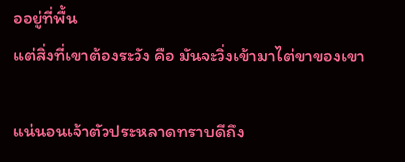ออยู่ที่พื้น
แต่สิ่งที่เขาต้องระวัง คือ มันจะวิ่งเข้ามาไต่ขาของเขา

แน่นอนเจ้าตัวประหลาดทราบดีถึง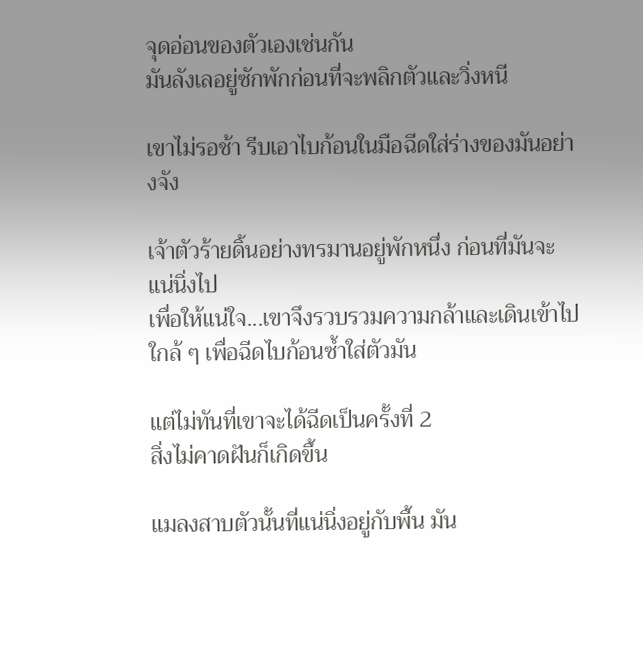จุดอ่อนของตัวเองเช่นกัน
มันลังเลอยู่ซักพักก่อนที่จะพลิกตัวและวิ่งหนี

เขาไม่รอช้า รีบเอาไบก้อนในมือฉีดใส่ร่างของมันอย่างจัง

เจ้าตัวร้ายดิ้นอย่างทรมานอยู่พักหนึ่ง ก่อนที่มันจะแน่นิ่งไป
เพื่อให้แน่ใจ...เขาจึงรวบรวมความกล้าและเดินเข้าไปใกล้ ๆ เพื่อฉีดไบก้อนซ้ำใส่ตัวมัน

แต่ไม่ทันที่เขาจะได้ฉีดเป็นครั้งที่ 2
สิ่งไม่คาดฝันก็เกิดขึ้น

แมลงสาบตัวนั้นที่แน่นิ่งอยู่กับพื้น มัน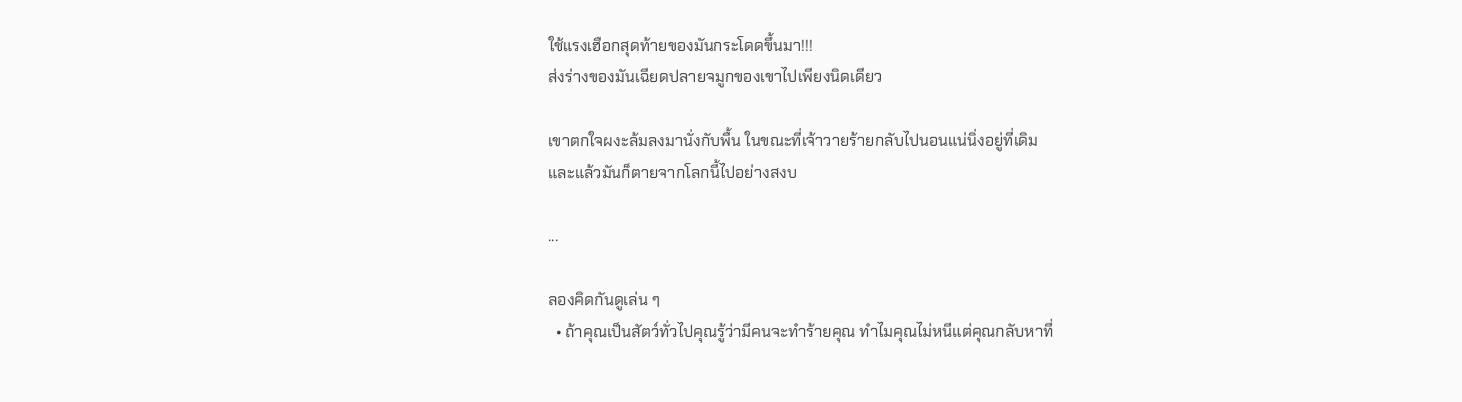ใช้แรงเฮือกสุดท้ายของมันกระโดดขึ้นมา!!!
ส่งร่างของมันเฉียดปลายจมูกของเขาไปเพียงนิดเดียว

เขาตกใจผงะล้มลงมานั่งกับพื้น ในขณะที่เจ้าวายร้ายกลับไปนอนแน่นิ่งอยู่ที่เดิม
และแล้วมันก็ตายจากโลกนี้ไปอย่างสงบ

...

ลองคิดกันดูเล่น ๆ
  • ถ้าคุณเป็นสัตว์ทั่วไปคุณรู้ว่ามีคนจะทำร้ายคุณ ทำไมคุณไม่หนีแต่คุณกลับหาที่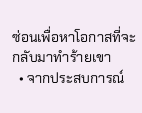ซ่อนเพื่อหาโอกาสที่จะกลับมาทำร้ายเขา
  • จากประสบการณ์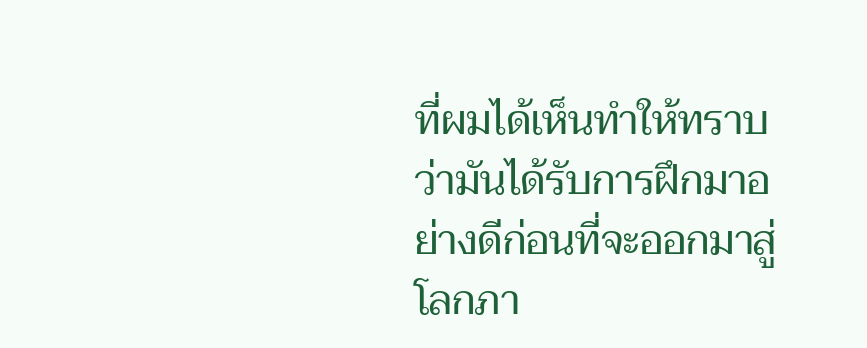ที่ผมได้เห็นทำให้ทราบว่ามันได้รับการฝึกมาอย่างดีก่อนที่จะออกมาสู่โลกภา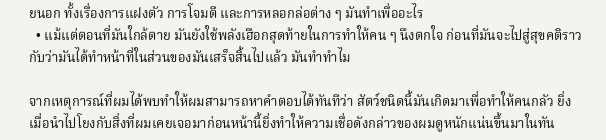ยนอก ทั้งเรื่องการแฝงตัว การโจมตี และการหลอกล่อต่าง ๆ มันทำเพื่ออะไร
  • แม้แต่ตอนที่มันใกล้ตาย มันยังใช้พลังเฮือกสุดท้ายในการทำให้คน ๆ นึงตกใจ ก่อนที่มันจะไปสู่สุขคติราวกับว่ามันได้ทำหน้าที่ในส่วนของมันเสร็จสิ้นไปแล้ว มันทำทำไม

จากเหตุการณ์ที่ผมได้พบทำให้ผมสามารถหาคำตอบได้ทันทีว่า สัตว์ชนิดนี้มันเกิดมาเพื่อทำให้คนกลัว ยิ่งเมื่อนำไปโยงกับสิ่งที่ผมเคยเจอมาก่อนหน้านี้ยิ่งทำให้ความเชื่อดังกล่าวของผมดูหนักแน่นขึ้นมาในทัน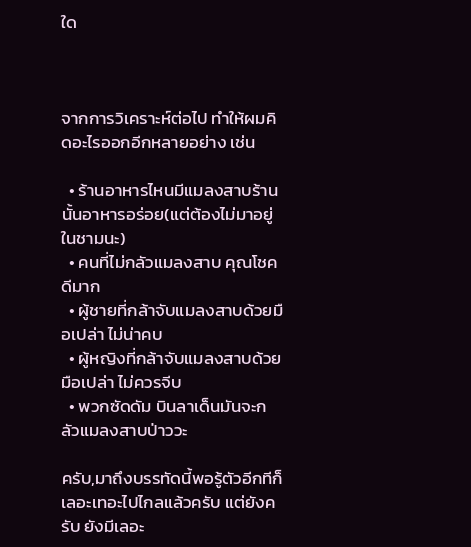ใด



จากการวิเคราะห์ต่อไป ทำให้ผมคิดอะไรออกอีกหลายอย่าง เช่น

  • ร้านอาหารไหนมีแมลงสาบร้านนั้นอาหารอร่อย(แต่ต้องไม่มาอยู่ในชามนะ)
  • คนที่ไม่กลัวแมลงสาบ คุณโชคดีมาก
  • ผู้ชายที่กล้าจับแมลงสาบด้วยมือเปล่า ไม่น่าคบ
  • ผู้หญิงที่กล้าจับแมลงสาบด้วยมือเปล่า ไม่ควรจีบ
  • พวกซัดดัม บินลาเด็นมันจะกลัวแมลงสาบป่าววะ

ครับ,มาถึงบรรทัดนี้พอรู้ตัวอีกทีก็เลอะเทอะไปไกลแล้วครับ แต่ยังครับ ยังมีเลอะ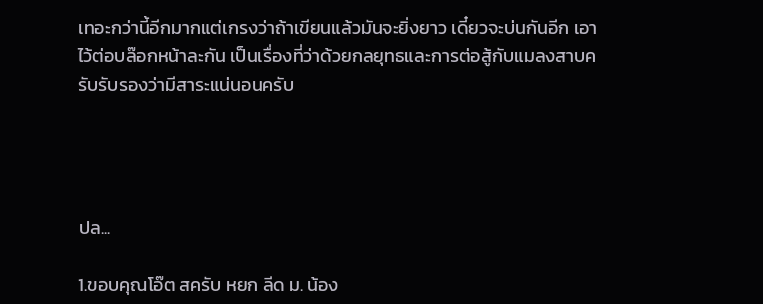เทอะกว่านี้อีกมากแต่เกรงว่าถ้าเขียนแล้วมันจะยิ่งยาว เดี๋ยวจะบ่นกันอีก เอาไว้ต่อบล๊อกหน้าละกัน เป็นเรื่องที่ว่าด้วยกลยุทธและการต่อสู้กับแมลงสาบครับรับรองว่ามีสาระแน่นอนครับ




ปล...

1.ขอบคุณโอ๊ต สครับ หยก ลีด ม. น้อง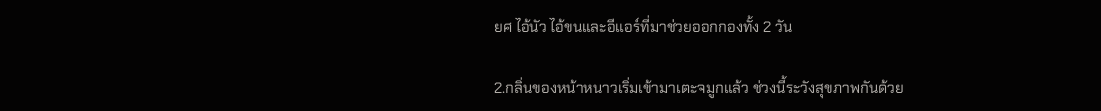ยศ ไอ้นัว ไอ้ขนและอีแอร์ที่มาช่วยออกกองทั้ง 2 วัน

2.กลิ่นของหน้าหนาวเริ่มเข้ามาเตะจมูกแล้ว ช่วงนี้ระวังสุขภาพกันด้วย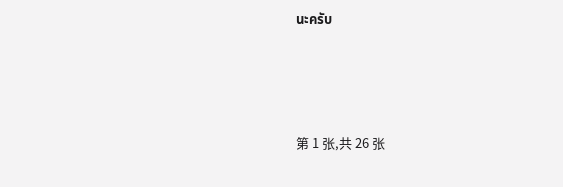นะครับ




第 1 张,共 26 张